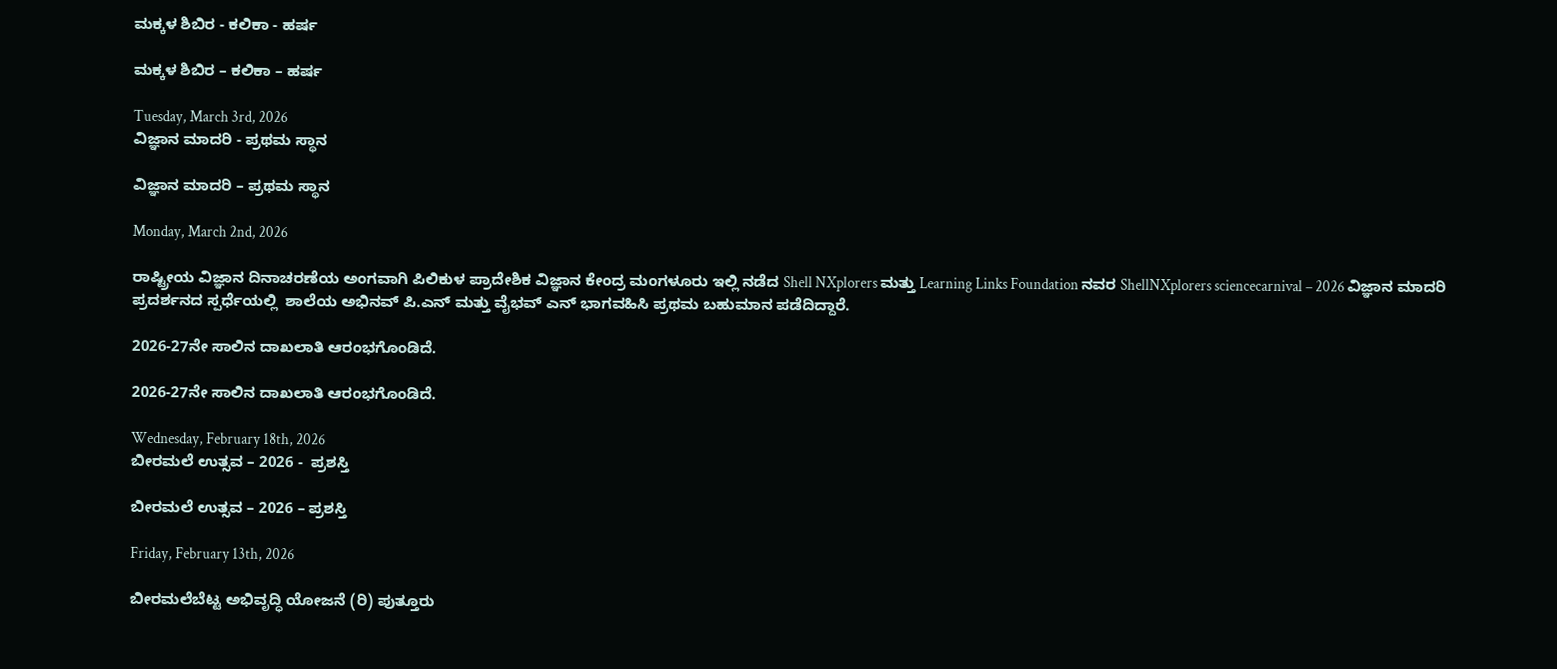ಮಕ್ಕಳ ಶಿಬಿರ - ಕಲಿಕಾ - ಹರ್ಷ

ಮಕ್ಕಳ ಶಿಬಿರ – ಕಲಿಕಾ – ಹರ್ಷ

Tuesday, March 3rd, 2026
ವಿಜ್ಞಾನ ಮಾದರಿ - ಪ್ರಥಮ ಸ್ಥಾನ

ವಿಜ್ಞಾನ ಮಾದರಿ – ಪ್ರಥಮ ಸ್ಥಾನ

Monday, March 2nd, 2026

ರಾಷ್ಟ್ರೀಯ ವಿಜ್ಞಾನ ದಿನಾಚರಣೆಯ ಅಂಗವಾಗಿ ಪಿಲಿಕುಳ ಪ್ರಾದೇಶಿಕ ವಿಜ್ಞಾನ ಕೇಂದ್ರ ಮಂಗಳೂರು ಇಲ್ಲಿ ನಡೆದ Shell NXplorers ಮತ್ತು Learning Links Foundation ನವರ ShellNXplorers sciencecarnival – 2026 ವಿಜ್ಞಾನ ಮಾದರಿ ಪ್ರದರ್ಶನದ ಸ್ಪರ್ಧೆಯಲ್ಲಿ  ಶಾಲೆಯ ಅಭಿನವ್ ಪಿ.ಎನ್ ಮತ್ತು ವೈಭವ್ ಎನ್ ಭಾಗವಹಿಸಿ ಪ್ರಥಮ ಬಹುಮಾನ ಪಡೆದಿದ್ದಾರೆ.

2026-27ನೇ ಸಾಲಿನ ದಾಖಲಾತಿ ಆರಂಭಗೊಂಡಿದೆ.

2026-27ನೇ ಸಾಲಿನ ದಾಖಲಾತಿ ಆರಂಭಗೊಂಡಿದೆ.

Wednesday, February 18th, 2026
ಬೀರಮಲೆ ಉತ್ಸವ – 2026 -  ಪ್ರಶಸ್ತಿ

ಬೀರಮಲೆ ಉತ್ಸವ – 2026 – ಪ್ರಶಸ್ತಿ

Friday, February 13th, 2026

ಬೀರಮಲೆಬೆಟ್ಟ ಅಭಿವೃದ್ಧಿ ಯೋಜನೆ (ರಿ) ಪುತ್ತೂರು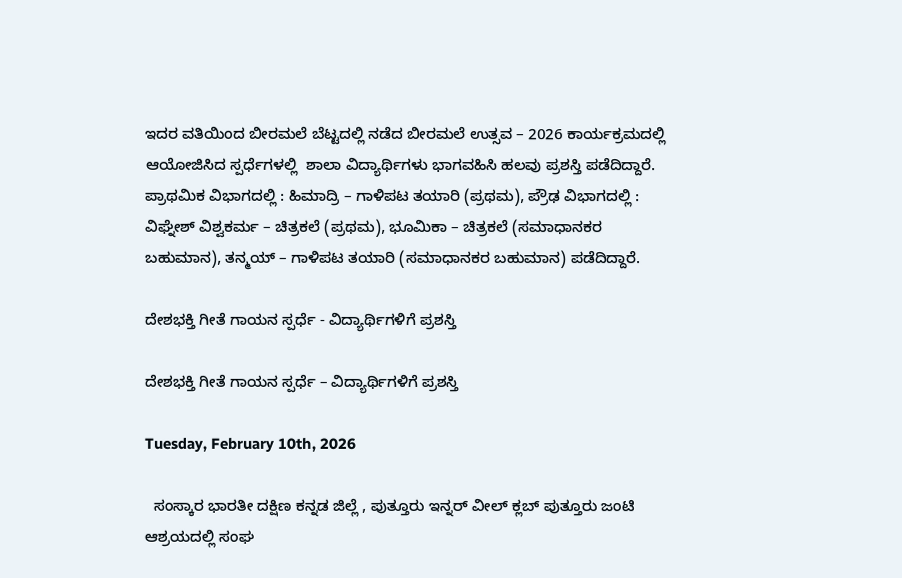ಇದರ ವತಿಯಿಂದ ಬೀರಮಲೆ ಬೆಟ್ಟದಲ್ಲಿ ನಡೆದ ಬೀರಮಲೆ ಉತ್ಸವ – 2026 ಕಾರ್ಯಕ್ರಮದಲ್ಲಿ ಆಯೋಜಿಸಿದ ಸ್ಪರ್ಧೆಗಳಲ್ಲಿ  ಶಾಲಾ ವಿದ್ಯಾರ್ಥಿಗಳು ಭಾಗವಹಿಸಿ ಹಲವು ಪ್ರಶಸ್ತಿ ಪಡೆದಿದ್ದಾರೆ. ಪ್ರಾಥಮಿಕ ವಿಭಾಗದಲ್ಲಿ : ಹಿಮಾದ್ರಿ – ಗಾಳಿಪಟ ತಯಾರಿ (ಪ್ರಥಮ), ಪ್ರೌಢ ವಿಭಾಗದಲ್ಲಿ : ವಿಘ್ನೇಶ್ ವಿಶ್ವಕರ್ಮ – ಚಿತ್ರಕಲೆ (ಪ್ರಥಮ), ಭೂಮಿಕಾ – ಚಿತ್ರಕಲೆ (ಸಮಾಧಾನಕರ ಬಹುಮಾನ), ತನ್ಮಯ್ – ಗಾಳಿಪಟ ತಯಾರಿ (ಸಮಾಧಾನಕರ ಬಹುಮಾನ) ಪಡೆದಿದ್ದಾರೆ.

ದೇಶಭಕ್ತಿ ಗೀತೆ ಗಾಯನ ಸ್ಪರ್ಧೆ - ವಿದ್ಯಾರ್ಥಿಗಳಿಗೆ ಪ್ರಶಸ್ತಿ

ದೇಶಭಕ್ತಿ ಗೀತೆ ಗಾಯನ ಸ್ಪರ್ಧೆ – ವಿದ್ಯಾರ್ಥಿಗಳಿಗೆ ಪ್ರಶಸ್ತಿ

Tuesday, February 10th, 2026

  ಸಂಸ್ಕಾರ ಭಾರತೀ ದಕ್ಷಿಣ ಕನ್ನಡ ಜಿಲ್ಲೆ , ಪುತ್ತೂರು ಇನ್ನರ್ ವೀಲ್ ಕ್ಲಬ್ ಪುತ್ತೂರು ಜಂಟಿ ಆಶ್ರಯದಲ್ಲಿ ಸಂಘ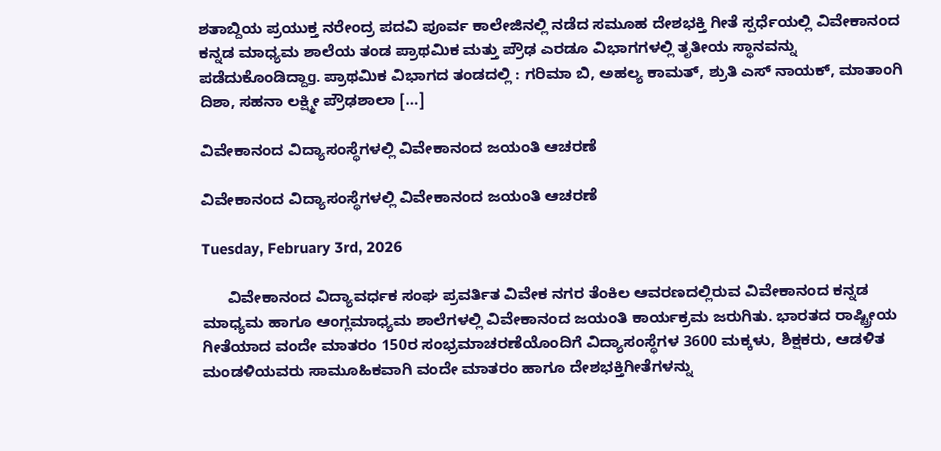ಶತಾಬ್ದಿಯ ಪ್ರಯುಕ್ತ ನರೇಂದ್ರ ಪದವಿ ಪೂರ್ವ ಕಾಲೇಜಿನಲ್ಲಿ ನಡೆದ ಸಮೂಹ ದೇಶಭಕ್ತಿ ಗೀತೆ ಸ್ಪರ್ಧೆಯಲ್ಲಿ ವಿವೇಕಾನಂದ ಕನ್ನಡ ಮಾಧ್ಯಮ ಶಾಲೆಯ ತಂಡ ಪ್ರಾಥಮಿಕ ಮತ್ತು ಪ್ರೌಢ ಎರಡೂ ವಿಭಾಗಗಳಲ್ಲಿ ತೃತೀಯ ಸ್ಥಾನವನ್ನು ಪಡೆದುಕೊಂಡಿದ್ದಾg. ಪ್ರಾಥಮಿಕ ವಿಭಾಗದ ತಂಡದಲ್ಲಿ : ಗರಿಮಾ ಬಿ, ಅಹಲ್ಯ ಕಾಮತ್, ಶ್ರುತಿ ಎಸ್ ನಾಯಕ್, ಮಾತಾಂಗಿ ದಿಶಾ, ಸಹನಾ ಲಕ್ಷ್ಮೀ ಪ್ರೌಢಶಾಲಾ […]

ವಿವೇಕಾನಂದ ವಿದ್ಯಾಸಂಸ್ಥೆಗಳಲ್ಲಿ ವಿವೇಕಾನಂದ ಜಯಂತಿ ಆಚರಣೆ

ವಿವೇಕಾನಂದ ವಿದ್ಯಾಸಂಸ್ಥೆಗಳಲ್ಲಿ ವಿವೇಕಾನಂದ ಜಯಂತಿ ಆಚರಣೆ

Tuesday, February 3rd, 2026

      ವಿವೇಕಾನಂದ ವಿದ್ಯಾವರ್ಧಕ ಸಂಘ ಪ್ರವರ್ತಿತ ವಿವೇಕ ನಗರ ತೆಂಕಿಲ ಆವರಣದಲ್ಲಿರುವ ವಿವೇಕಾನಂದ ಕನ್ನಡ ಮಾಧ್ಯಮ ಹಾಗೂ ಆಂಗ್ಲಮಾಧ್ಯಮ ಶಾಲೆಗಳಲ್ಲಿ ವಿವೇಕಾನಂದ ಜಯಂತಿ ಕಾರ್ಯಕ್ರಮ ಜರುಗಿತು. ಭಾರತದ ರಾಷ್ಟ್ರೀಯ ಗೀತೆಯಾದ ವಂದೇ ಮಾತರಂ 150ರ ಸಂಭ್ರಮಾಚರಣೆಯೊಂದಿಗೆ ವಿದ್ಯಾಸಂಸ್ಥೆಗಳ 3600 ಮಕ್ಕಳು, ಶಿಕ್ಷಕರು, ಆಡಳಿತ ಮಂಡಳಿಯವರು ಸಾಮೂಹಿಕವಾಗಿ ವಂದೇ ಮಾತರಂ ಹಾಗೂ ದೇಶಭಕ್ತಿಗೀತೆಗಳನ್ನು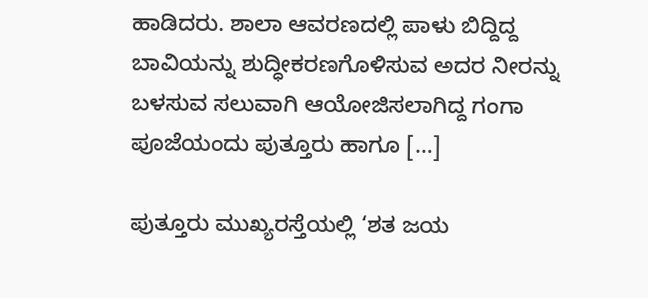ಹಾಡಿದರು. ಶಾಲಾ ಆವರಣದಲ್ಲಿ ಪಾಳು ಬಿದ್ದಿದ್ದ ಬಾವಿಯನ್ನು ಶುದ್ಧೀಕರಣಗೊಳಿಸುವ ಅದರ ನೀರನ್ನು ಬಳಸುವ ಸಲುವಾಗಿ ಆಯೋಜಿಸಲಾಗಿದ್ದ ಗಂಗಾ ಪೂಜೆಯಂದು ಪುತ್ತೂರು ಹಾಗೂ […]

ಪುತ್ತೂರು ಮುಖ್ಯರಸ್ತೆಯಲ್ಲಿ ‘ಶತ ಜಯ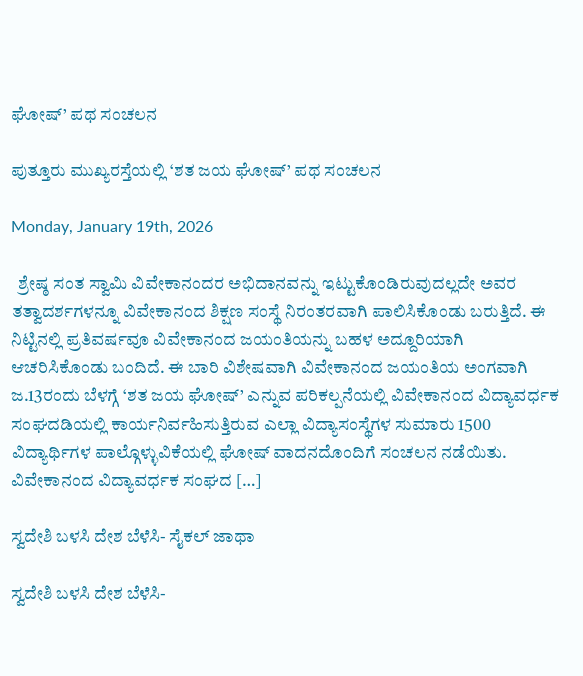ಘೋಷ್’ ಪಥ ಸಂಚಲನ

ಪುತ್ತೂರು ಮುಖ್ಯರಸ್ತೆಯಲ್ಲಿ ‘ಶತ ಜಯ ಘೋಷ್’ ಪಥ ಸಂಚಲನ

Monday, January 19th, 2026

  ಶ್ರೇಷ್ಠ ಸಂತ ಸ್ವಾಮಿ ವಿವೇಕಾನಂದರ ಅಭಿದಾನವನ್ನು ಇಟ್ಟುಕೊಂಡಿರುವುದಲ್ಲದೇ ಅವರ ತತ್ವಾದರ್ಶಗಳನ್ನೂ ವಿವೇಕಾನಂದ ಶಿಕ್ಷಣ ಸಂಸ್ಥೆ ನಿರಂತರವಾಗಿ ಪಾಲಿಸಿಕೊಂಡು ಬರುತ್ತಿದೆ. ಈ ನಿಟ್ಟಿನಲ್ಲಿ ಪ್ರತಿವರ್ಷವೂ ವಿವೇಕಾನಂದ ಜಯಂತಿಯನ್ನು ಬಹಳ ಅದ್ದೂರಿಯಾಗಿ ಆಚರಿಸಿಕೊಂಡು ಬಂದಿದೆ. ಈ ಬಾರಿ ವಿಶೇಷವಾಗಿ ವಿವೇಕಾನಂದ ಜಯಂತಿಯ ಅಂಗವಾಗಿ ಜ.13ರಂದು ಬೆಳಗ್ಗೆ ‘ಶತ ಜಯ ಘೋಷ್’ ಎನ್ನುವ ಪರಿಕಲ್ಪನೆಯಲ್ಲಿ ವಿವೇಕಾನಂದ ವಿದ್ಯಾವರ್ಧಕ ಸಂಘದಡಿಯಲ್ಲಿ ಕಾರ್ಯನಿರ್ವಹಿಸುತ್ತಿರುವ ಎಲ್ಲಾ ವಿದ್ಯಾಸಂಸ್ಥೆಗಳ ಸುಮಾರು 1500 ವಿದ್ಯಾರ್ಥಿಗಳ ಪಾಲ್ಗೊಳ್ಳುವಿಕೆಯಲ್ಲಿ ಘೋಷ್ ವಾದನದೊಂದಿಗೆ ಸಂಚಲನ ನಡೆಯಿತು.   ವಿವೇಕಾನಂದ ವಿದ್ಯಾವರ್ಧಕ ಸಂಘದ […]

ಸ್ವದೇಶಿ ಬಳಸಿ ದೇಶ ಬೆಳೆಸಿ- ಸೈಕಲ್ ಜಾಥಾ

ಸ್ವದೇಶಿ ಬಳಸಿ ದೇಶ ಬೆಳೆಸಿ-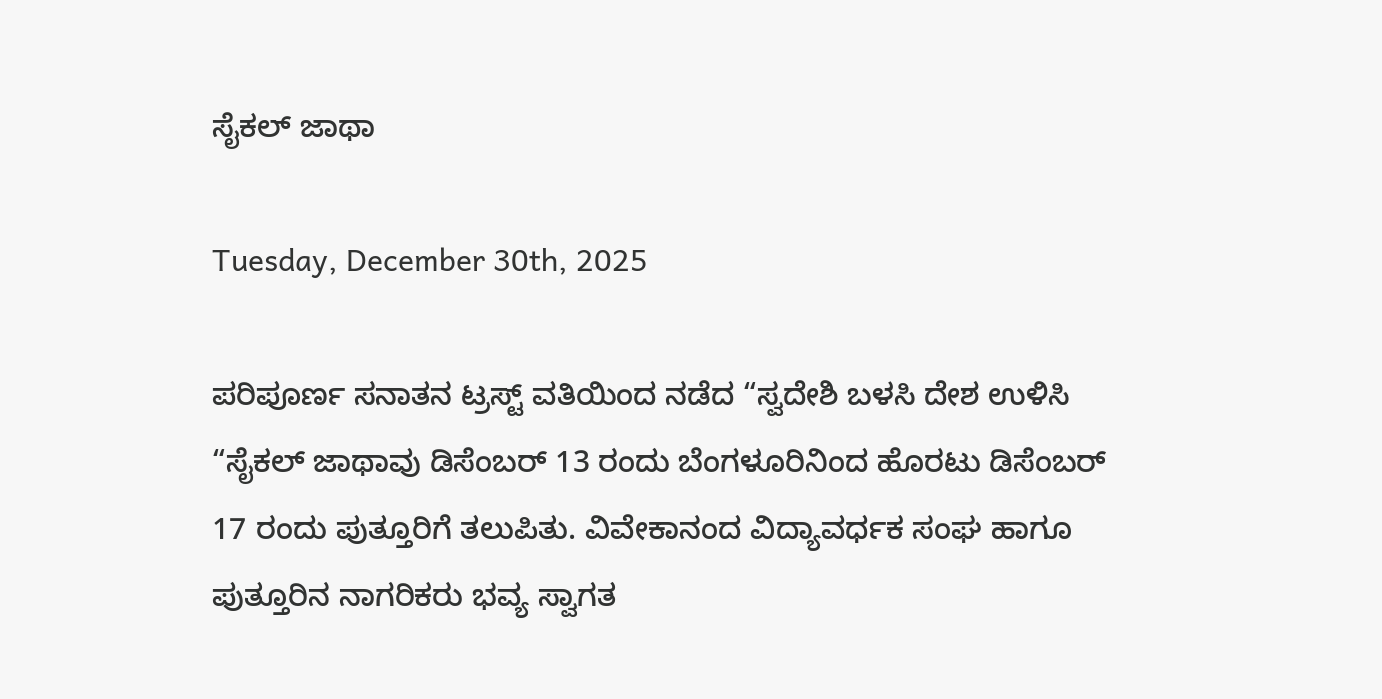ಸೈಕಲ್ ಜಾಥಾ

Tuesday, December 30th, 2025

ಪರಿಪೂರ್ಣ ಸನಾತನ ಟ್ರಸ್ಟ್ ವತಿಯಿಂದ ನಡೆದ “ಸ್ವದೇಶಿ ಬಳಸಿ ದೇಶ ಉಳಿಸಿ “ಸೈಕಲ್ ಜಾಥಾವು ಡಿಸೆಂಬರ್ 13 ರಂದು ಬೆಂಗಳೂರಿನಿಂದ ಹೊರಟು ಡಿಸೆಂಬರ್ 17 ರಂದು ಪುತ್ತೂರಿಗೆ ತಲುಪಿತು. ವಿವೇಕಾನಂದ ವಿದ್ಯಾವರ್ಧಕ ಸಂಘ ಹಾಗೂ ಪುತ್ತೂರಿನ ನಾಗರಿಕರು ಭವ್ಯ ಸ್ವಾಗತ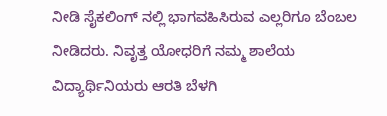ನೀಡಿ ಸೈಕಲಿಂಗ್ ನಲ್ಲಿ ಭಾಗವಹಿಸಿರುವ ಎಲ್ಲರಿಗೂ ಬೆಂಬಲ ನೀಡಿದರು. ನಿವೃತ್ತ ಯೋಧರಿಗೆ ನಮ್ಮ ಶಾಲೆಯ ವಿದ್ಯಾರ್ಥಿನಿಯರು ಆರತಿ ಬೆಳಗಿ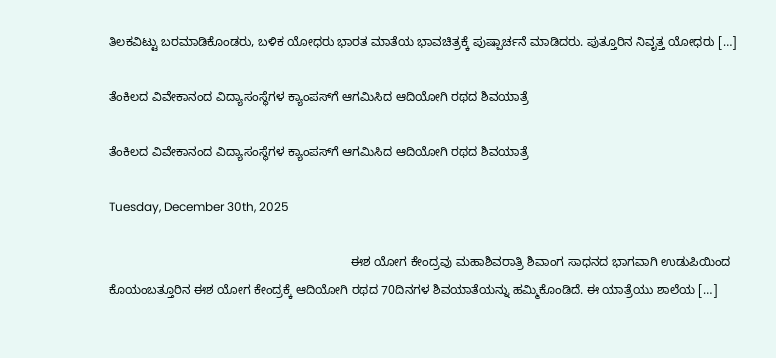ತಿಲಕವಿಟ್ಟು ಬರಮಾಡಿಕೊಂಡರು, ಬಳಿಕ ಯೋಧರು ಭಾರತ ಮಾತೆಯ ಭಾವಚಿತ್ರಕ್ಕೆ ಪುಷ್ಪಾರ್ಚನೆ ಮಾಡಿದರು. ಪುತ್ತೂರಿನ ನಿವೃತ್ತ ಯೋಧರು […]

ತೆಂಕಿಲದ ವಿವೇಕಾನಂದ ವಿದ್ಯಾಸಂಸ್ಥೆಗಳ ಕ್ಯಾಂಪಸ್‍ಗೆ ಆಗಮಿಸಿದ ಆದಿಯೋಗಿ ರಥದ ಶಿವಯಾತ್ರೆ

ತೆಂಕಿಲದ ವಿವೇಕಾನಂದ ವಿದ್ಯಾಸಂಸ್ಥೆಗಳ ಕ್ಯಾಂಪಸ್‍ಗೆ ಆಗಮಿಸಿದ ಆದಿಯೋಗಿ ರಥದ ಶಿವಯಾತ್ರೆ

Tuesday, December 30th, 2025

                                                                      ಈಶ ಯೋಗ ಕೇಂದ್ರವು ಮಹಾಶಿವರಾತ್ರಿ ಶಿವಾಂಗ ಸಾಧನದ ಭಾಗವಾಗಿ ಉಡುಪಿಯಿಂದ ಕೊಯಂಬತ್ತೂರಿನ ಈಶ ಯೋಗ ಕೇಂದ್ರಕ್ಕೆ ಆದಿಯೋಗಿ ರಥದ 70ದಿನಗಳ ಶಿವಯಾತೆಯನ್ನು ಹಮ್ಮಿಕೊಂಡಿದೆ. ಈ ಯಾತ್ರೆಯು ಶಾಲೆಯ […]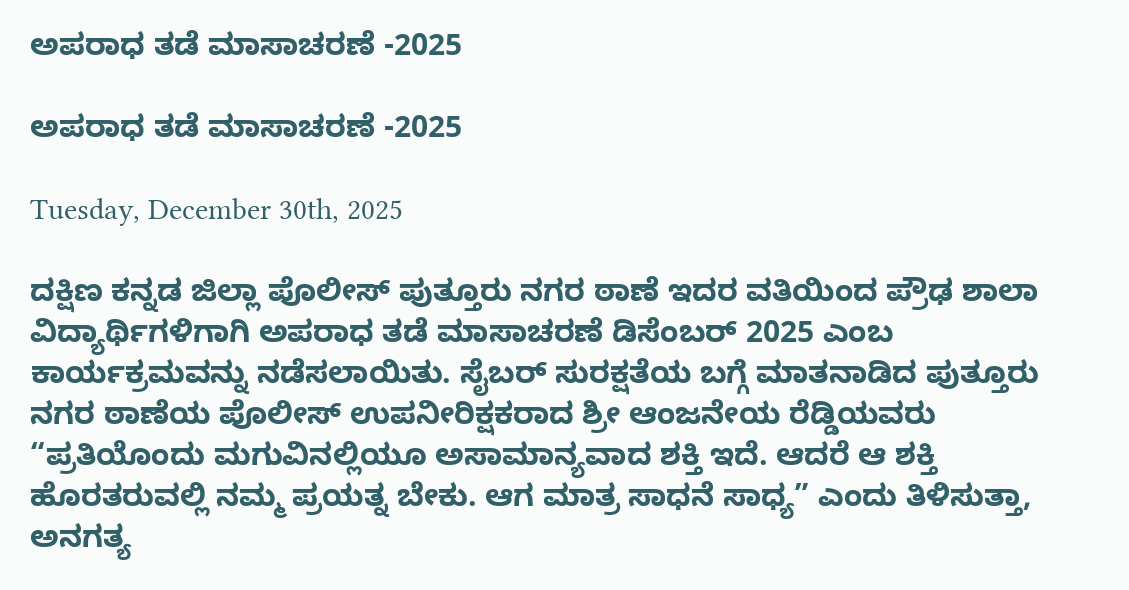ಅಪರಾಧ ತಡೆ ಮಾಸಾಚರಣೆ -2025

ಅಪರಾಧ ತಡೆ ಮಾಸಾಚರಣೆ -2025

Tuesday, December 30th, 2025

ದಕ್ಷಿಣ ಕನ್ನಡ ಜಿಲ್ಲಾ ಪೊಲೀಸ್ ಪುತ್ತೂರು ನಗರ ಠಾಣೆ ಇದರ ವತಿಯಿಂದ ಪ್ರೌಢ ಶಾಲಾ ವಿದ್ಯಾರ್ಥಿಗಳಿಗಾಗಿ ಅಪರಾಧ ತಡೆ ಮಾಸಾಚರಣೆ ಡಿಸೆಂಬರ್ 2025 ಎಂಬ ಕಾರ್ಯಕ್ರಮವನ್ನು ನಡೆಸಲಾಯಿತು. ಸೈಬರ್ ಸುರಕ್ಷತೆಯ ಬಗ್ಗೆ ಮಾತನಾಡಿದ ಪುತ್ತೂರು ನಗರ ಠಾಣೆಯ ಪೊಲೀಸ್ ಉಪನೀರಿಕ್ಷಕರಾದ ಶ್ರೀ ಆಂಜನೇಯ ರೆಡ್ಡಿಯವರು “ಪ್ರತಿಯೊಂದು ಮಗುವಿನಲ್ಲಿಯೂ ಅಸಾಮಾನ್ಯವಾದ ಶಕ್ತಿ ಇದೆ. ಆದರೆ ಆ ಶಕ್ತಿ ಹೊರತರುವಲ್ಲಿ ನಮ್ಮ ಪ್ರಯತ್ನ ಬೇಕು. ಆಗ ಮಾತ್ರ ಸಾಧನೆ ಸಾಧ್ಯ” ಎಂದು ತಿಳಿಸುತ್ತಾ, ಅನಗತ್ಯ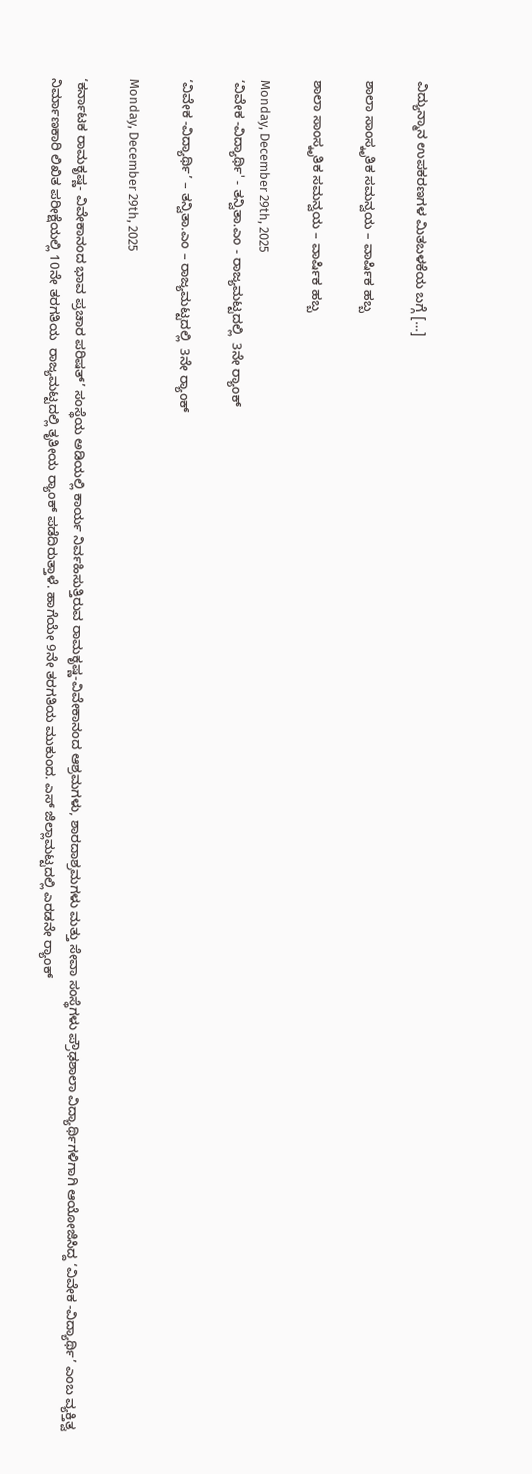ವಿದ್ಯುನ್ಮಾನ ಉಪಕರಣಗಳ ಮಿತಬಳಕೆಯ ಬಗ್ಗೆ […]

ಶಾಲಾ ಸಾಂಸ್ಕೃತಿಕ ಸಮನ್ವಯ – ವಾರ್ಷಿಕ ಹಬ್ಬ

ಶಾಲಾ ಸಾಂಸ್ಕೃತಿಕ ಸಮನ್ವಯ – ವಾರ್ಷಿಕ ಹಬ್ಬ

Monday, December 29th, 2025
‘ವಿವೇಕ -ವಿದ್ಯಾರ್ಥಿ' - ತನ್ವಿತಾ.ಎಂ - ರಾಜ್ಯಮಟ್ಟದಲ್ಲಿ  3ನೇ ರ‍್ಯಾಂಕ್

‘ವಿವೇಕ -ವಿದ್ಯಾರ್ಥಿ’ – ತನ್ವಿತಾ.ಎಂ – ರಾಜ್ಯಮಟ್ಟದಲ್ಲಿ  3ನೇ ರ‍್ಯಾಂಕ್

Monday, December 29th, 2025

‘ಕರ್ನಾಟಕ ರಾಮಕೃಷ್ಣ- ವಿವೇಕಾನಂದ ಭಾವ ಪ್ರಚಾರ ಪರಿಷತ್’ ಸಂಸ್ಥೆಯ ಅಡಿಯಲ್ಲಿ ಕಾರ್ಯ ನಿರ್ವಹಿಸುತ್ತಿರುವ ರಾಮಕೃಷ್ಣ-ವಿವೇಕಾನಂದ ಆಶ್ರಮಗಳು, ಶಾರದಾಶ್ರಮಗಳು ಮತ್ತು ಸೇವಾ ಸಂಸ್ಥೆಗಳು ಪ್ರೌಢಶಾಲಾ ವಿದ್ಯಾರ್ಥಿಗಳಿಗಾಗಿ ಆಯೋಜಿಸಿದ್ದ ‘ವಿವೇಕ -ವಿದ್ಯಾರ್ಥಿ’ ಎಂಬ ವ್ಯಕ್ತಿತ್ವ ನಿರ್ಮಾಣಕಾರಿ ಲಿಖಿತ ಪರೀಕ್ಷೆಯಲ್ಲಿ 10ನೇ ತರಗತಿಯ  ರಾಜ್ಯಮಟ್ಟದಲ್ಲಿ ತೃತೀಯ ರ‍್ಯಾಂಕ್ ಪಡೆದಿರುತ್ತಾಳೆ. ಹಾಗೆಯೇ 9ನೇ ತರಗತಿಯ ಮುಕುಂದ. ಎಸ್ ಜಿಲ್ಲಾಮಟ್ಟದಲ್ಲಿ ಎರಡನೇ ರ‍್ಯಾಂಕ್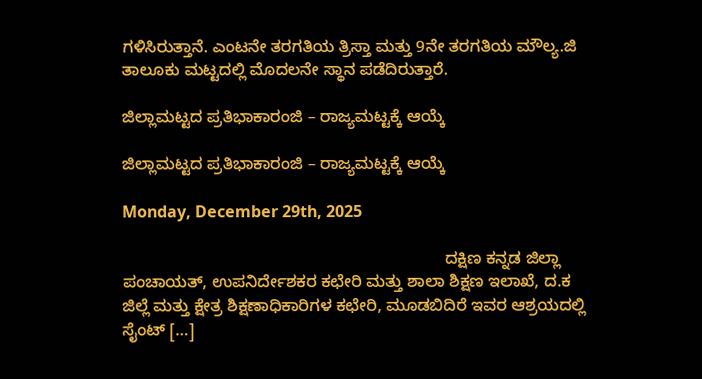ಗಳಿಸಿರುತ್ತಾನೆ. ಎಂಟನೇ ತರಗತಿಯ ತ್ರಿಸ್ತಾ ಮತ್ತು 9ನೇ ತರಗತಿಯ ಮೌಲ್ಯ.ಜಿ ತಾಲೂಕು ಮಟ್ಟದಲ್ಲಿ ಮೊದಲನೇ ಸ್ಥಾನ ಪಡೆದಿರುತ್ತಾರೆ.

ಜಿಲ್ಲಾಮಟ್ಟದ ಪ್ರತಿಭಾಕಾರಂಜಿ – ರಾಜ್ಯಮಟ್ಟಕ್ಕೆ ಆಯ್ಕೆ

ಜಿಲ್ಲಾಮಟ್ಟದ ಪ್ರತಿಭಾಕಾರಂಜಿ – ರಾಜ್ಯಮಟ್ಟಕ್ಕೆ ಆಯ್ಕೆ

Monday, December 29th, 2025

                                                                      ದಕ್ಷಿಣ ಕನ್ನಡ ಜಿಲ್ಲಾ ಪಂಚಾಯತ್, ಉಪನಿರ್ದೇಶಕರ ಕಛೇರಿ ಮತ್ತು ಶಾಲಾ ಶಿಕ್ಷಣ ಇಲಾಖೆ, ದ.ಕ ಜಿಲ್ಲೆ ಮತ್ತು ಕ್ಷೇತ್ರ ಶಿಕ್ಷಣಾಧಿಕಾರಿಗಳ ಕಛೇರಿ, ಮೂಡಬಿದಿರೆ ಇವರ ಆಶ್ರಯದಲ್ಲಿ ಸೈಂಟ್ […]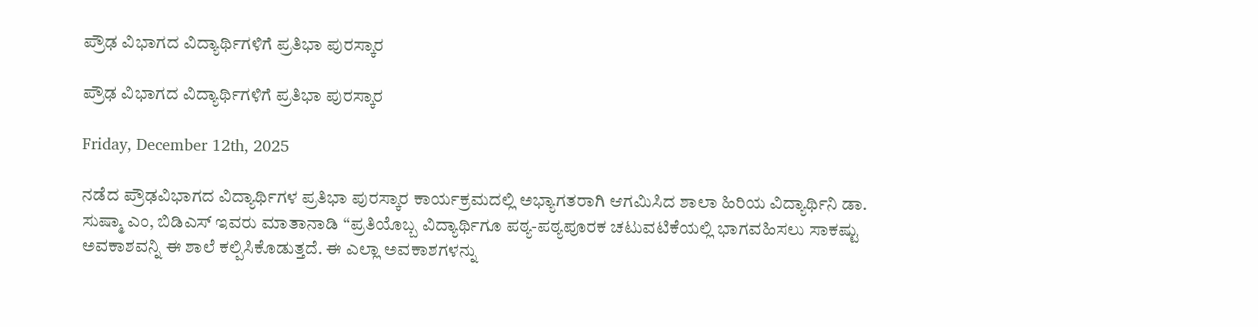ಪ್ರೌಢ ವಿಭಾಗದ ವಿದ್ಯಾರ್ಥಿಗಳಿಗೆ ಪ್ರತಿಭಾ ಪುರಸ್ಕಾರ

ಪ್ರೌಢ ವಿಭಾಗದ ವಿದ್ಯಾರ್ಥಿಗಳಿಗೆ ಪ್ರತಿಭಾ ಪುರಸ್ಕಾರ

Friday, December 12th, 2025

ನಡೆದ ಪ್ರೌಢವಿಭಾಗದ ವಿದ್ಯಾರ್ಥಿಗಳ ಪ್ರತಿಭಾ ಪುರಸ್ಕಾರ ಕಾರ್ಯಕ್ರಮದಲ್ಲಿ ಅಭ್ಯಾಗತರಾಗಿ ಆಗಮಿಸಿದ ಶಾಲಾ ಹಿರಿಯ ವಿದ್ಯಾರ್ಥಿನಿ ಡಾ. ಸುಷ್ಮಾ ಎಂ, ಬಿಡಿಎಸ್ ಇವರು ಮಾತಾನಾಡಿ “ಪ್ರತಿಯೊಬ್ಬ ವಿದ್ಯಾರ್ಥಿಗೂ ಪಠ್ಯ-ಪಠ್ಯಪೂರಕ ಚಟುವಟಿಕೆಯಲ್ಲಿ ಭಾಗವಹಿಸಲು ಸಾಕಷ್ಟು ಅವಕಾಶವನ್ನಿ ಈ ಶಾಲೆ ಕಲ್ಪಿಸಿಕೊಡುತ್ತದೆ. ಈ ಎಲ್ಲಾ ಅವಕಾಶಗಳನ್ನು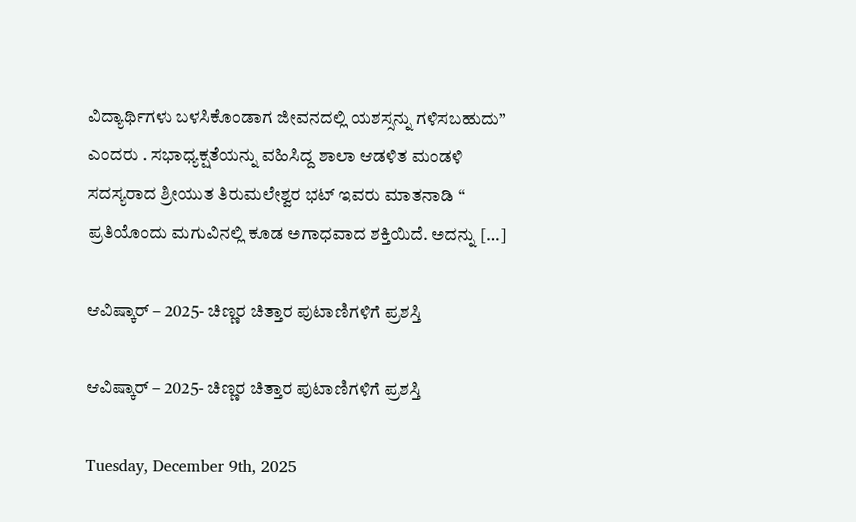ವಿದ್ಯಾರ್ಥಿಗಳು ಬಳಸಿಕೊಂಡಾಗ ಜೀವನದಲ್ಲಿ ಯಶಸ್ಸನ್ನು ಗಳಿಸಬಹುದು” ಎಂದರು . ಸಭಾಧ್ಯಕ್ಷತೆಯನ್ನು ವಹಿಸಿದ್ದ ಶಾಲಾ ಆಡಳಿತ ಮಂಡಳಿ ಸದಸ್ಯರಾದ ಶ್ರೀಯುತ ತಿರುಮಲೇಶ್ವರ ಭಟ್ ಇವರು ಮಾತನಾಡಿ “ ಪ್ರತಿಯೊಂದು ಮಗುವಿನಲ್ಲಿ ಕೂಡ ಅಗಾಧವಾದ ಶಕ್ತಿಯಿದೆ. ಅದನ್ನು […]

ಆವಿಷ್ಕಾರ್ – 2025- ಚಿಣ್ಣರ ಚಿತ್ತಾರ ಪುಟಾಣಿಗಳಿಗೆ ಪ್ರಶಸ್ತಿ

ಆವಿಷ್ಕಾರ್ – 2025- ಚಿಣ್ಣರ ಚಿತ್ತಾರ ಪುಟಾಣಿಗಳಿಗೆ ಪ್ರಶಸ್ತಿ

Tuesday, December 9th, 2025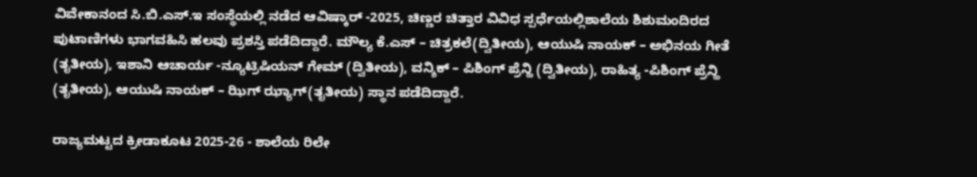ವಿವೇಕಾನಂದ ಸಿ.ಬಿ.ಎಸ್.ಇ ಸಂಸ್ಥೆಯಲ್ಲಿ ನಡೆದ ಆವಿಷ್ಕಾರ್ -2025, ಚಿಣ್ಣರ ಚಿತ್ತಾರ ವಿವಿಧ ಸ್ಪರ್ಧೆಯಲ್ಲಿಶಾಲೆಯ ಶಿಶುಮಂದಿರದ ಪುಟಾಣಿಗಳು ಭಾಗವಹಿಸಿ ಹಲವು ಪ್ರಶಸ್ತಿ ಪಡೆದಿದ್ದಾರೆ. ಮೌಲ್ಯ ಕೆ.ಎಸ್ – ಚಿತ್ರಕಲೆ(ದ್ವಿತೀಯ), ಆಯುಷಿ ನಾಯಕ್ – ಅಭಿನಯ ಗೀತೆ (ತೃತೀಯ), ಇಶಾನಿ ಆಚಾರ್ಯ -ನ್ಯೂಟ್ರಿಷಿಯನ್ ಗೇಮ್ (ದ್ವಿತೀಯ), ವನ್ಶಿಕ್ – ಪಿಶಿಂಗ್ ಪ್ರೆನ್ಹಿ (ದ್ವಿತೀಯ), ರಾಹಿತ್ಯ -ಪಿಶಿಂಗ್ ಪ್ರೆನ್ಹಿ (ತೃತೀಯ), ಆಯುಷಿ ನಾಯಕ್ – ಝಿಗ್ ಝ್ಯಾಗ್(ತೃತೀಯ) ಸ್ಥಾನ ಪಡೆದಿದ್ದಾರೆ.

ರಾಜ್ಯಮಟ್ಟದ ಕ್ರೀಡಾಕೂಟ 2025-26 - ಶಾಲೆಯ ರಿಲೇ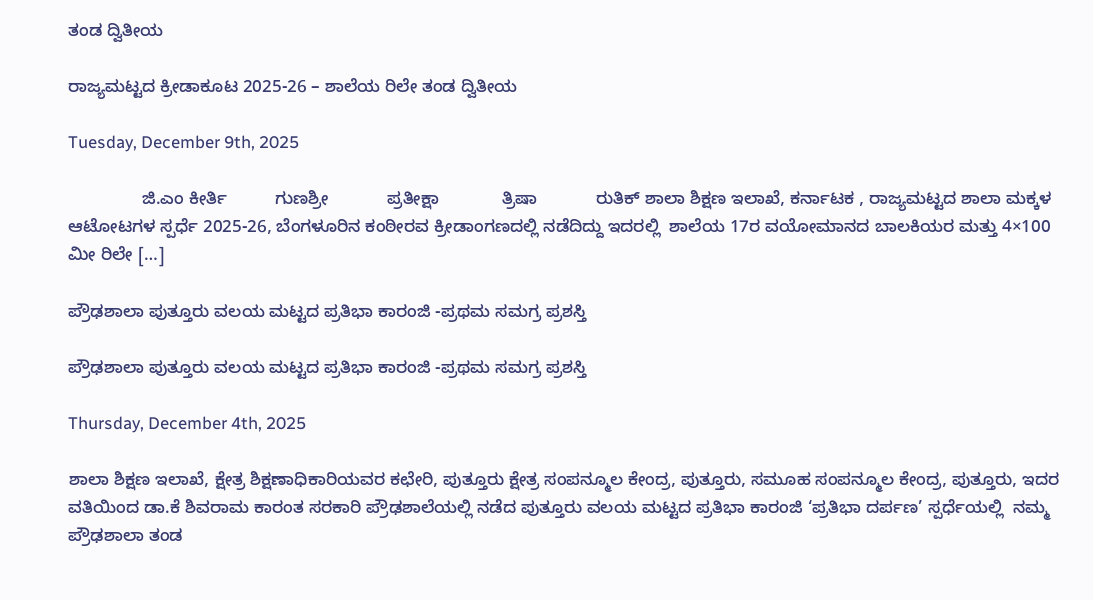ತಂಡ ದ್ವಿತೀಯ

ರಾಜ್ಯಮಟ್ಟದ ಕ್ರೀಡಾಕೂಟ 2025-26 – ಶಾಲೆಯ ರಿಲೇ ತಂಡ ದ್ವಿತೀಯ

Tuesday, December 9th, 2025

               ಜಿ.ಎಂ ಕೀರ್ತಿ          ಗುಣಶ್ರೀ            ಪ್ರತೀಕ್ಷಾ             ತ್ರಿಷಾ            ರುತಿಕ್ ಶಾಲಾ ಶಿಕ್ಷಣ ಇಲಾಖೆ, ಕರ್ನಾಟಕ , ರಾಜ್ಯಮಟ್ಟದ ಶಾಲಾ ಮಕ್ಕಳ ಆಟೋಟಗಳ ಸ್ಪರ್ಧೆ 2025-26, ಬೆಂಗಳೂರಿನ ಕಂಠೀರವ ಕ್ರೀಡಾಂಗಣದಲ್ಲಿ ನಡೆದಿದ್ದು ಇದರಲ್ಲಿ  ಶಾಲೆಯ 17ರ ವಯೋಮಾನದ ಬಾಲಕಿಯರ ಮತ್ತು 4×100 ಮೀ ರಿಲೇ […]

ಪ್ರೌಢಶಾಲಾ ಪುತ್ತೂರು ವಲಯ ಮಟ್ಟದ ಪ್ರತಿಭಾ ಕಾರಂಜಿ -ಪ್ರಥಮ ಸಮಗ್ರ ಪ್ರಶಸ್ತಿ

ಪ್ರೌಢಶಾಲಾ ಪುತ್ತೂರು ವಲಯ ಮಟ್ಟದ ಪ್ರತಿಭಾ ಕಾರಂಜಿ -ಪ್ರಥಮ ಸಮಗ್ರ ಪ್ರಶಸ್ತಿ

Thursday, December 4th, 2025

ಶಾಲಾ ಶಿಕ್ಷಣ ಇಲಾಖೆ, ಕ್ಷೇತ್ರ ಶಿಕ್ಷಣಾಧಿಕಾರಿಯವರ ಕಛೇರಿ, ಪುತ್ತೂರು ಕ್ಷೇತ್ರ ಸಂಪನ್ಮೂಲ ಕೇಂದ್ರ, ಪುತ್ತೂರು, ಸಮೂಹ ಸಂಪನ್ಮೂಲ ಕೇಂದ್ರ, ಪುತ್ತೂರು, ಇದರ ವತಿಯಿಂದ ಡಾ.ಕೆ ಶಿವರಾಮ ಕಾರಂತ ಸರಕಾರಿ ಪ್ರೌಢಶಾಲೆಯಲ್ಲಿ ನಡೆದ ಪುತ್ತೂರು ವಲಯ ಮಟ್ಟದ ಪ್ರತಿಭಾ ಕಾರಂಜಿ ‘ಪ್ರತಿಭಾ ದರ್ಪಣ’ ಸ್ಪರ್ಧೆಯಲ್ಲಿ  ನಮ್ಮ ಪ್ರೌಢಶಾಲಾ ತಂಡ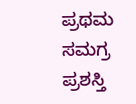ಪ್ರಥಮ ಸಮಗ್ರ ಪ್ರಶಸ್ತಿ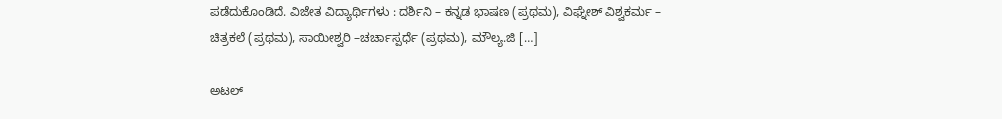ಪಡೆದುಕೊಂಡಿದೆ. ವಿಜೇತ ವಿದ್ಯಾರ್ಥಿಗಳು : ದರ್ಶಿನಿ – ಕನ್ನಡ ಭಾಷಣ (ಪ್ರಥಮ), ವಿಘ್ನೇಶ್ ವಿಶ್ವಕರ್ಮ – ಚಿತ್ರಕಲೆ (ಪ್ರಥಮ), ಸಾಯೀಶ್ವರಿ –ಚರ್ಚಾಸ್ಪರ್ಧೆ (ಪ್ರಥಮ), ಮೌಲ್ಯ.ಜಿ […]

ಅಟಲ್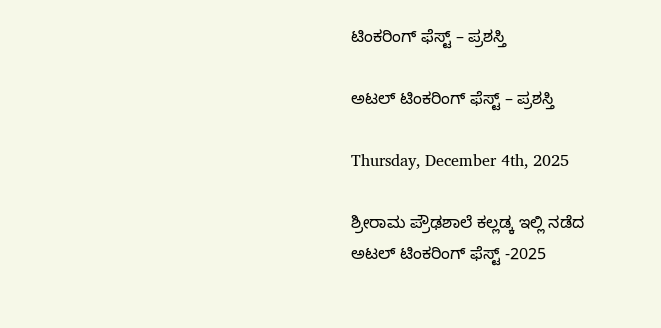ಟಿಂಕರಿಂಗ್ ಫೆಸ್ಟ್ – ಪ್ರಶಸ್ತಿ

ಅಟಲ್ ಟಿಂಕರಿಂಗ್ ಫೆಸ್ಟ್ – ಪ್ರಶಸ್ತಿ

Thursday, December 4th, 2025

ಶ್ರೀರಾಮ ಪ್ರೌಢಶಾಲೆ ಕಲ್ಲಡ್ಕ ಇಲ್ಲಿ ನಡೆದ ಅಟಲ್ ಟಿಂಕರಿಂಗ್ ಫೆಸ್ಟ್ -2025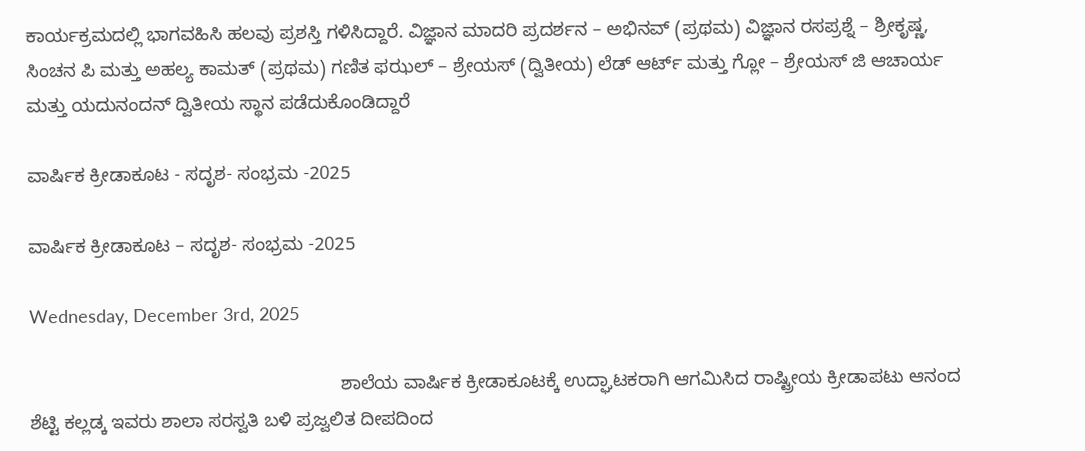ಕಾರ್ಯಕ್ರಮದಲ್ಲಿ ಭಾಗವಹಿಸಿ ಹಲವು ಪ್ರಶಸ್ತಿ ಗಳಿಸಿದ್ದಾರೆ. ವಿಜ್ಞಾನ ಮಾದರಿ ಪ್ರದರ್ಶನ – ಅಭಿನವ್ (ಪ್ರಥಮ) ವಿಜ್ಞಾನ ರಸಪ್ರಶ್ನೆ – ಶ್ರೀಕೃಷ್ಣ, ಸಿಂಚನ ಪಿ ಮತ್ತು ಅಹಲ್ಯ ಕಾಮತ್ (ಪ್ರಥಮ) ಗಣಿತ ಫಝಲ್ – ಶ್ರೇಯಸ್ (ದ್ವಿತೀಯ) ಲೆಡ್ ಆರ್ಟ್ ಮತ್ತು ಗ್ಲೋ – ಶ್ರೇಯಸ್ ಜಿ ಆಚಾರ್ಯ ಮತ್ತು ಯದುನಂದನ್ ದ್ವಿತೀಯ ಸ್ಥಾನ ಪಡೆದುಕೊಂಡಿದ್ದಾರೆ

ವಾರ್ಷಿಕ ಕ್ರೀಡಾಕೂಟ - ಸದೃಶ- ಸಂಭ್ರಮ -2025

ವಾರ್ಷಿಕ ಕ್ರೀಡಾಕೂಟ – ಸದೃಶ- ಸಂಭ್ರಮ -2025

Wednesday, December 3rd, 2025

                                                            ಶಾಲೆಯ ವಾರ್ಷಿಕ ಕ್ರೀಡಾಕೂಟಕ್ಕೆ ಉದ್ಘಾಟಕರಾಗಿ ಆಗಮಿಸಿದ ರಾಷ್ಟ್ರೀಯ ಕ್ರೀಡಾಪಟು ಆನಂದ ಶೆಟ್ಟಿ ಕಲ್ಲಡ್ಕ ಇವರು ಶಾಲಾ ಸರಸ್ವತಿ ಬಳಿ ಪ್ರಜ್ವಲಿತ ದೀಪದಿಂದ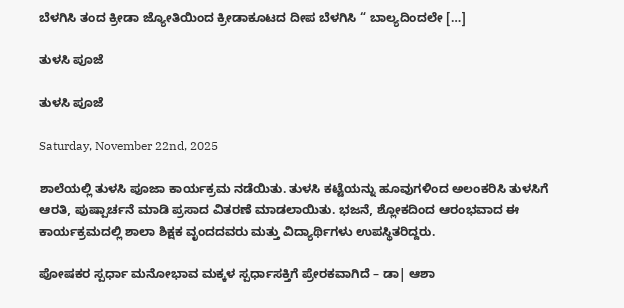ಬೆಳಗಿಸಿ ತಂದ ಕ್ರೀಡಾ ಜ್ಯೋತಿಯಿಂದ ಕ್ರೀಡಾಕೂಟದ ದೀಪ ಬೆಳಗಿಸಿ “ ಬಾಲ್ಯದಿಂದಲೇ […]

ತುಳಸಿ ಪೂಜೆ

ತುಳಸಿ ಪೂಜೆ

Saturday, November 22nd, 2025

ಶಾಲೆಯಲ್ಲಿ ತುಳಸಿ ಪೂಜಾ ಕಾರ್ಯಕ್ರಮ ನಡೆಯಿತು. ತುಳಸಿ ಕಟ್ಟೆಯನ್ನು ಹೂವುಗಳಿಂದ ಅಲಂಕರಿಸಿ ತುಳಸಿಗೆ ಆರತಿ, ಪುಷ್ಪಾರ್ಚನೆ ಮಾಡಿ ಪ್ರಸಾದ ವಿತರಣೆ ಮಾಡಲಾಯಿತು. ಭಜನೆ, ಶ್ಲೋಕದಿಂದ ಆರಂಭವಾದ ಈ ಕಾರ್ಯಕ್ರಮದಲ್ಲಿ ಶಾಲಾ ಶಿಕ್ಷಕ ವೃಂದದವರು ಮತ್ತು ವಿದ್ಯಾರ್ಥಿಗಳು ಉಪಸ್ಥಿತರಿದ್ದರು.

ಪೋಷಕರ ಸ್ಪರ್ಧಾ ಮನೋಭಾವ ಮಕ್ಕಳ ಸ್ಪರ್ಧಾಸಕ್ತಿಗೆ ಪ್ರೇರಕವಾಗಿದೆ – ಡಾ| ಆಶಾ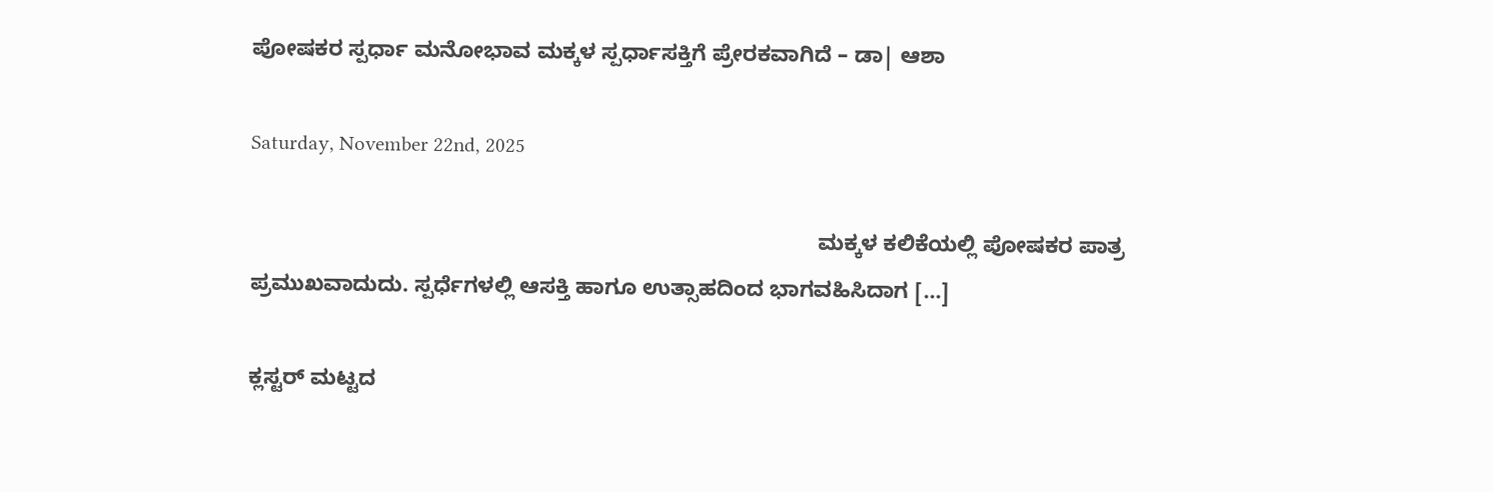ಪೋಷಕರ ಸ್ಪರ್ಧಾ ಮನೋಭಾವ ಮಕ್ಕಳ ಸ್ಪರ್ಧಾಸಕ್ತಿಗೆ ಪ್ರೇರಕವಾಗಿದೆ – ಡಾ| ಆಶಾ

Saturday, November 22nd, 2025

                                                                                              ಮಕ್ಕಳ ಕಲಿಕೆಯಲ್ಲಿ ಪೋಷಕರ ಪಾತ್ರ ಪ್ರಮುಖವಾದುದು. ಸ್ಪರ್ಧೆಗಳಲ್ಲಿ ಆಸಕ್ತಿ ಹಾಗೂ ಉತ್ಸಾಹದಿಂದ ಭಾಗವಹಿಸಿದಾಗ […]

ಕ್ಲಸ್ಟರ್ ಮಟ್ಟದ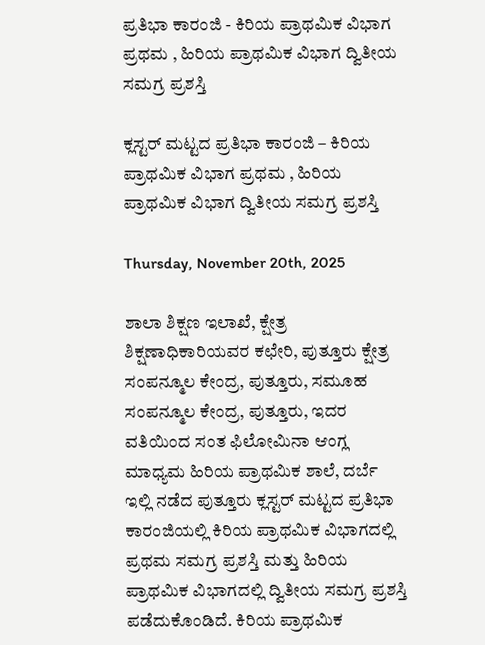ಪ್ರತಿಭಾ ಕಾರಂಜಿ - ಕಿರಿಯ ಪ್ರಾಥಮಿಕ ವಿಭಾಗ ಪ್ರಥಮ , ಹಿರಿಯ ಪ್ರಾಥಮಿಕ ವಿಭಾಗ ದ್ವಿತೀಯ ಸಮಗ್ರ ಪ್ರಶಸ್ತಿ

ಕ್ಲಸ್ಟರ್ ಮಟ್ಟದ ಪ್ರತಿಭಾ ಕಾರಂಜಿ – ಕಿರಿಯ ಪ್ರಾಥಮಿಕ ವಿಭಾಗ ಪ್ರಥಮ , ಹಿರಿಯ ಪ್ರಾಥಮಿಕ ವಿಭಾಗ ದ್ವಿತೀಯ ಸಮಗ್ರ ಪ್ರಶಸ್ತಿ

Thursday, November 20th, 2025

ಶಾಲಾ ಶಿಕ್ಷಣ ಇಲಾಖೆ, ಕ್ಷೇತ್ರ ಶಿಕ್ಷಣಾಧಿಕಾರಿಯವರ ಕಛೇರಿ, ಪುತ್ತೂರು ಕ್ಷೇತ್ರ ಸಂಪನ್ಮೂಲ ಕೇಂದ್ರ, ಪುತ್ತೂರು, ಸಮೂಹ ಸಂಪನ್ಮೂಲ ಕೇಂದ್ರ, ಪುತ್ತೂರು, ಇದರ ವತಿಯಿಂದ ಸಂತ ಫಿಲೋಮಿನಾ ಆಂಗ್ಲ ಮಾಧ್ಯಮ ಹಿರಿಯ ಪ್ರಾಥಮಿಕ ಶಾಲೆ, ದರ್ಬೆ ಇಲ್ಲಿ ನಡೆದ ಪುತ್ತೂರು ಕ್ಲಸ್ಟರ್ ಮಟ್ಟದ ಪ್ರತಿಭಾ ಕಾರಂಜಿಯಲ್ಲಿ ಕಿರಿಯ ಪ್ರಾಥಮಿಕ ವಿಭಾಗದಲ್ಲಿ ಪ್ರಥಮ ಸಮಗ್ರ ಪ್ರಶಸ್ತಿ ಮತ್ತು ಹಿರಿಯ ಪ್ರಾಥಮಿಕ ವಿಭಾಗದಲ್ಲಿ ದ್ವಿತೀಯ ಸಮಗ್ರ ಪ್ರಶಸ್ತಿ ಪಡೆದುಕೊಂಡಿದೆ. ಕಿರಿಯ ಪ್ರಾಥಮಿಕ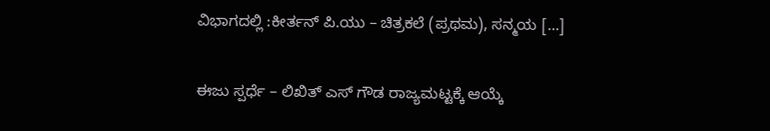ವಿಭಾಗದಲ್ಲಿ :ಕೀರ್ತನ್ ಪಿ.ಯು – ಚಿತ್ರಕಲೆ (ಪ್ರಥಮ), ಸನ್ಮಯ […]

ಈಜು ಸ್ಪರ್ಧೆ – ಲಿಖಿತ್ ಎಸ್ ಗೌಡ ರಾಜ್ಯಮಟ್ಟಕ್ಕೆ ಆಯ್ಕೆ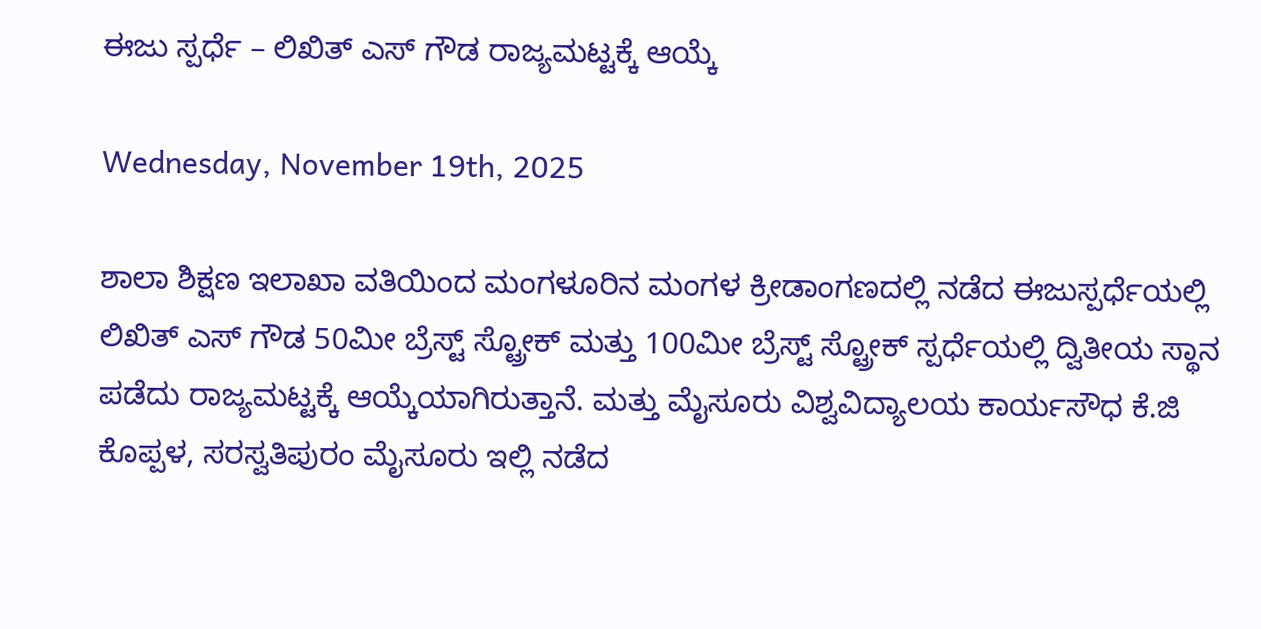ಈಜು ಸ್ಪರ್ಧೆ – ಲಿಖಿತ್ ಎಸ್ ಗೌಡ ರಾಜ್ಯಮಟ್ಟಕ್ಕೆ ಆಯ್ಕೆ

Wednesday, November 19th, 2025

ಶಾಲಾ ಶಿಕ್ಷಣ ಇಲಾಖಾ ವತಿಯಿಂದ ಮಂಗಳೂರಿನ ಮಂಗಳ ಕ್ರೀಡಾಂಗಣದಲ್ಲಿ ನಡೆದ ಈಜುಸ್ಪರ್ಧೆಯಲ್ಲಿ  ಲಿಖಿತ್ ಎಸ್ ಗೌಡ 50ಮೀ ಬ್ರೆಸ್ಟ್ ಸ್ಟ್ರೋಕ್ ಮತ್ತು 100ಮೀ ಬ್ರೆಸ್ಟ್ ಸ್ಟ್ರೋಕ್ ಸ್ಪರ್ಧೆಯಲ್ಲಿ ದ್ವಿತೀಯ ಸ್ಥಾನ ಪಡೆದು ರಾಜ್ಯಮಟ್ಟಕ್ಕೆ ಆಯ್ಕೆಯಾಗಿರುತ್ತಾನೆ. ಮತ್ತು ಮೈಸೂರು ವಿಶ್ವವಿದ್ಯಾಲಯ ಕಾರ್ಯಸೌಧ ಕೆ.ಜಿ ಕೊಪ್ಪಳ, ಸರಸ್ವತಿಪುರಂ ಮೈಸೂರು ಇಲ್ಲಿ ನಡೆದ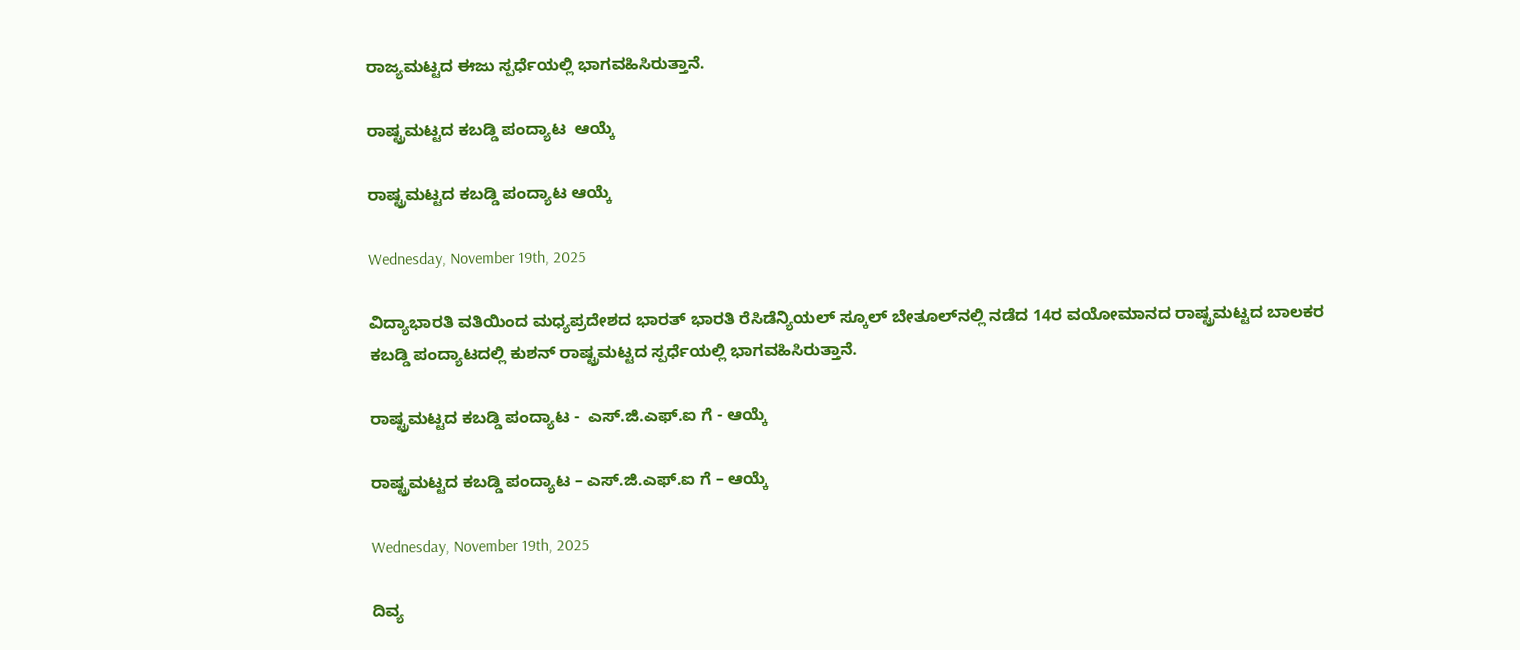ರಾಜ್ಯಮಟ್ಟದ ಈಜು ಸ್ಪರ್ಧೆಯಲ್ಲಿ ಭಾಗವಹಿಸಿರುತ್ತಾನೆ.

ರಾಷ್ಟ್ರಮಟ್ಟದ ಕಬಡ್ಡಿ ಪಂದ್ಯಾಟ  ಆಯ್ಕೆ

ರಾಷ್ಟ್ರಮಟ್ಟದ ಕಬಡ್ಡಿ ಪಂದ್ಯಾಟ ಆಯ್ಕೆ

Wednesday, November 19th, 2025

ವಿದ್ಯಾಭಾರತಿ ವತಿಯಿಂದ ಮಧ್ಯಪ್ರದೇಶದ ಭಾರತ್ ಭಾರತಿ ರೆಸಿಡೆನ್ಯಿಯಲ್ ಸ್ಕೂಲ್ ಬೇತೂಲ್‍ನಲ್ಲಿ ನಡೆದ 14ರ ವಯೋಮಾನದ ರಾಷ್ಟ್ರಮಟ್ಟದ ಬಾಲಕರ ಕಬಡ್ಡಿ ಪಂದ್ಯಾಟದಲ್ಲಿ ಕುಶನ್ ರಾಷ್ಟ್ರಮಟ್ಟದ ಸ್ಪರ್ಧೆಯಲ್ಲಿ ಭಾಗವಹಿಸಿರುತ್ತಾನೆ.

ರಾಷ್ಟ್ರಮಟ್ಟದ ಕಬಡ್ಡಿ ಪಂದ್ಯಾಟ -  ಎಸ್.ಜಿ.ಎಫ್.ಐ ಗೆ - ಆಯ್ಕೆ

ರಾಷ್ಟ್ರಮಟ್ಟದ ಕಬಡ್ಡಿ ಪಂದ್ಯಾಟ – ಎಸ್.ಜಿ.ಎಫ್.ಐ ಗೆ – ಆಯ್ಕೆ

Wednesday, November 19th, 2025

ದಿವ್ಯ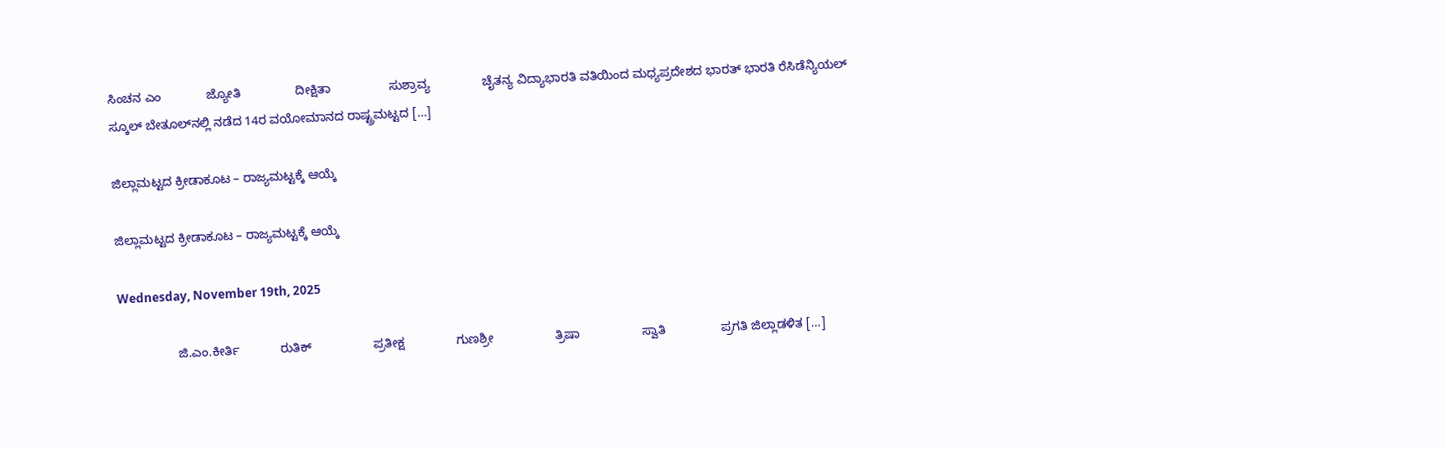ಸಿಂಚನ ಎಂ             ಜ್ಯೋತಿ                ದೀಕ್ಷಿತಾ                 ಸುಶ್ರಾವ್ಯ               ಚೈತನ್ಯ ವಿದ್ಯಾಭಾರತಿ ವತಿಯಿಂದ ಮಧ್ಯಪ್ರದೇಶದ ಭಾರತ್ ಭಾರತಿ ರೆಸಿಡೆನ್ಯಿಯಲ್ ಸ್ಕೂಲ್ ಬೇತೂಲ್‍ನಲ್ಲಿ ನಡೆದ 14ರ ವಯೋಮಾನದ ರಾಷ್ಟ್ರಮಟ್ಟದ […]

ಜಿಲ್ಲಾಮಟ್ಟದ ಕ್ರೀಡಾಕೂಟ – ರಾಜ್ಯಮಟ್ಟಕ್ಕೆ ಆಯ್ಕೆ

ಜಿಲ್ಲಾಮಟ್ಟದ ಕ್ರೀಡಾಕೂಟ – ರಾಜ್ಯಮಟ್ಟಕ್ಕೆ ಆಯ್ಕೆ

Wednesday, November 19th, 2025

                 ಜಿ.ಎಂ.ಕೀರ್ತಿ            ರುತಿಕ್                  ಪ್ರತೀಕ್ಷ               ಗುಣಶ್ರೀ                  ತ್ರಿಷಾ                  ಸ್ವಾತಿ                ಪ್ರಗತಿ ಜಿಲ್ಲಾಡಳಿತ […]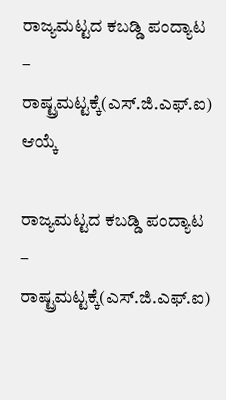ರಾಜ್ಯಮಟ್ಟದ ಕಬಡ್ಡಿ ಪಂದ್ಯಾಟ – ರಾಷ್ಟ್ರಮಟ್ಟಕ್ಕೆ(ಎಸ್.ಜಿ.ಎಫ್.ಐ) ಆಯ್ಕೆ

ರಾಜ್ಯಮಟ್ಟದ ಕಬಡ್ಡಿ ಪಂದ್ಯಾಟ – ರಾಷ್ಟ್ರಮಟ್ಟಕ್ಕೆ(ಎಸ್.ಜಿ.ಎಫ್.ಐ)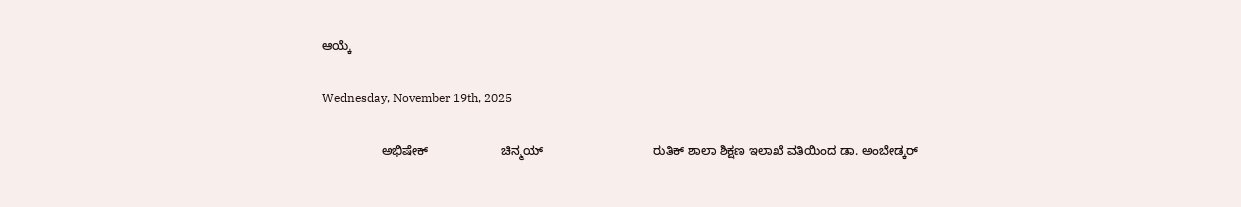ಆಯ್ಕೆ

Wednesday, November 19th, 2025

                 ಅಭಿಷೇಕ್                     ಚಿನ್ಮಯ್                                ರುತಿಕ್ ಶಾಲಾ ಶಿಕ್ಷಣ ಇಲಾಖೆ ವತಿಯಿಂದ ಡಾ. ಅಂಬೇಡ್ಕರ್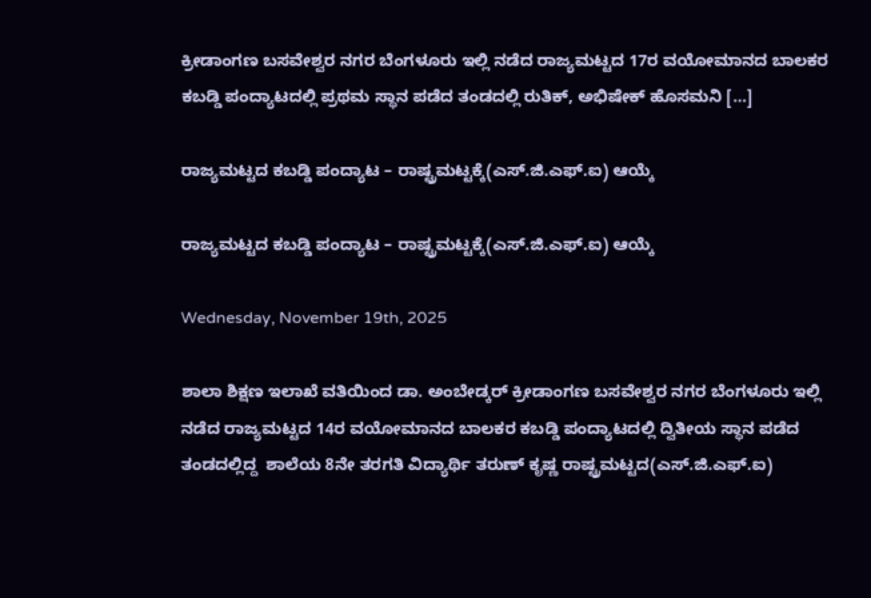ಕ್ರೀಡಾಂಗಣ ಬಸವೇಶ್ವರ ನಗರ ಬೆಂಗಳೂರು ಇಲ್ಲಿ ನಡೆದ ರಾಜ್ಯಮಟ್ಟದ 17ರ ವಯೋಮಾನದ ಬಾಲಕರ ಕಬಡ್ಡಿ ಪಂದ್ಯಾಟದಲ್ಲಿ ಪ್ರಥಮ ಸ್ಥಾನ ಪಡೆದ ತಂಡದಲ್ಲಿ ರುತಿಕ್, ಅಭಿಷೇಕ್ ಹೊಸಮನಿ […]

ರಾಜ್ಯಮಟ್ಟದ ಕಬಡ್ಡಿ ಪಂದ್ಯಾಟ – ರಾಷ್ಟ್ರಮಟ್ಟಕ್ಕೆ(ಎಸ್.ಜಿ.ಎಫ್.ಐ) ಆಯ್ಕೆ

ರಾಜ್ಯಮಟ್ಟದ ಕಬಡ್ಡಿ ಪಂದ್ಯಾಟ – ರಾಷ್ಟ್ರಮಟ್ಟಕ್ಕೆ(ಎಸ್.ಜಿ.ಎಫ್.ಐ) ಆಯ್ಕೆ

Wednesday, November 19th, 2025

ಶಾಲಾ ಶಿಕ್ಷಣ ಇಲಾಖೆ ವತಿಯಿಂದ ಡಾ. ಅಂಬೇಡ್ಕರ್ ಕ್ರೀಡಾಂಗಣ ಬಸವೇಶ್ವರ ನಗರ ಬೆಂಗಳೂರು ಇಲ್ಲಿ ನಡೆದ ರಾಜ್ಯಮಟ್ಟದ 14ರ ವಯೋಮಾನದ ಬಾಲಕರ ಕಬಡ್ಡಿ ಪಂದ್ಯಾಟದಲ್ಲಿ ದ್ವಿತೀಯ ಸ್ಥಾನ ಪಡೆದ ತಂಡದಲ್ಲಿದ್ದ  ಶಾಲೆಯ 8ನೇ ತರಗತಿ ವಿದ್ಯಾರ್ಥಿ ತರುಣ್ ಕೃಷ್ಣ ರಾಷ್ಟ್ರಮಟ್ಟದ(ಎಸ್.ಜಿ.ಎಫ್.ಐ)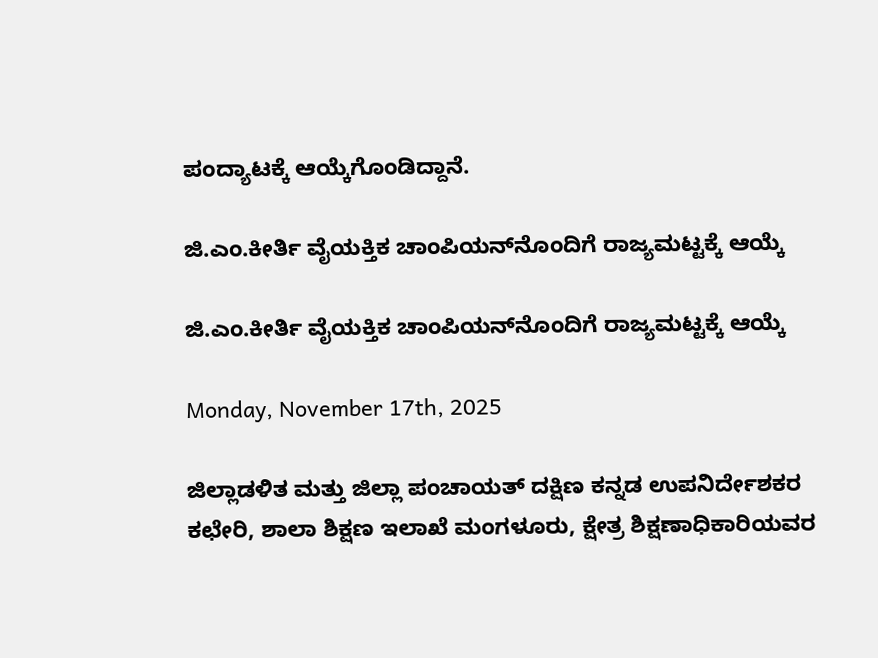ಪಂದ್ಯಾಟಕ್ಕೆ ಆಯ್ಕೆಗೊಂಡಿದ್ದಾನೆ.

ಜಿ.ಎಂ.ಕೀರ್ತಿ ವೈಯಕ್ತಿಕ ಚಾಂಪಿಯನ್‍ನೊಂದಿಗೆ ರಾಜ್ಯಮಟ್ಟಕ್ಕೆ ಆಯ್ಕೆ

ಜಿ.ಎಂ.ಕೀರ್ತಿ ವೈಯಕ್ತಿಕ ಚಾಂಪಿಯನ್‍ನೊಂದಿಗೆ ರಾಜ್ಯಮಟ್ಟಕ್ಕೆ ಆಯ್ಕೆ

Monday, November 17th, 2025

ಜಿಲ್ಲಾಡಳಿತ ಮತ್ತು ಜಿಲ್ಲಾ ಪಂಚಾಯತ್ ದಕ್ಷಿಣ ಕನ್ನಡ ಉಪನಿರ್ದೇಶಕರ ಕಛೇರಿ, ಶಾಲಾ ಶಿಕ್ಷಣ ಇಲಾಖೆ ಮಂಗಳೂರು, ಕ್ಷೇತ್ರ ಶಿಕ್ಷಣಾಧಿಕಾರಿಯವರ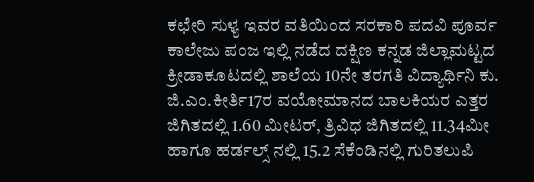ಕಛೇರಿ ಸುಳ್ಯ ಇವರ ವತಿಯಿಂದ ಸರಕಾರಿ ಪದವಿ ಪೂರ್ವ ಕಾಲೇಜು ಪಂಜ ಇಲ್ಲಿ ನಡೆದ ದಕ್ಷಿಣ ಕನ್ನಡ ಜಿಲ್ಲಾಮಟ್ಟದ ಕ್ರೀಡಾಕೂಟದಲ್ಲಿ ಶಾಲೆಯ 10ನೇ ತರಗತಿ ವಿದ್ಯಾರ್ಥಿನಿ ಕು. ಜಿ.ಎಂ.ಕೀರ್ತಿ17ರ ವಯೋಮಾನದ ಬಾಲಕಿಯರ ಎತ್ತರ ಜಿಗಿತದಲ್ಲಿ 1.60 ಮೀಟರ್, ತ್ರಿವಿಧ ಜಿಗಿತದಲ್ಲಿ 11.34ಮೀ ಹಾಗೂ ಹರ್ಡಲ್ಸ್ ನಲ್ಲಿ 15.2 ಸೆಕೆಂಡಿನಲ್ಲಿ ಗುರಿತಲುಪಿ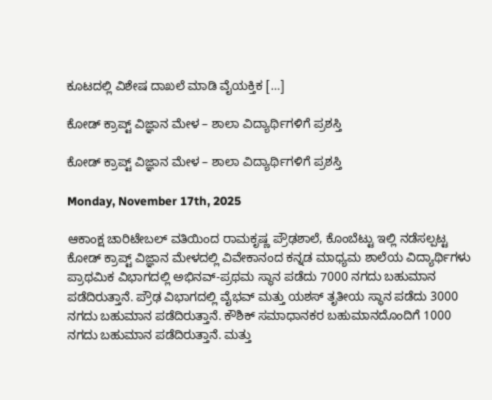ಕೂಟದಲ್ಲಿ ವಿಶೇಷ ದಾಖಲೆ ಮಾಡಿ ವೈಯಕ್ತಿಕ […]

ಕೋಡ್ ಕ್ರಾಪ್ಟ್ ವಿಜ್ಞಾನ ಮೇಳ – ಶಾಲಾ ವಿದ್ಯಾರ್ಥಿಗಳಿಗೆ ಪ್ರಶಸ್ತಿ

ಕೋಡ್ ಕ್ರಾಪ್ಟ್ ವಿಜ್ಞಾನ ಮೇಳ – ಶಾಲಾ ವಿದ್ಯಾರ್ಥಿಗಳಿಗೆ ಪ್ರಶಸ್ತಿ

Monday, November 17th, 2025

ಆಕಾಂಕ್ಷ ಚಾರಿಟೇಬಲ್ ವತಿಯಿಂದ ರಾಮಕೃಷ್ಣ ಪ್ರೌಢಶಾಲೆ, ಕೊಂಬೆಟ್ಟು ಇಲ್ಲಿ ನಡೆಸಲ್ಪಟ್ಟ ಕೋಡ್ ಕ್ರಾಪ್ಟ್ ವಿಜ್ಞಾನ ಮೇಳದಲ್ಲಿ ವಿವೇಕಾನಂದ ಕನ್ನಡ ಮಾಧ್ಯಮ ಶಾಲೆಯ ವಿದ್ಯಾರ್ಥಿಗಳು ಪ್ರಾಥಮಿಕ ವಿಭಾಗದಲ್ಲಿ ಅಭಿನವ್-ಪ್ರಥಮ ಸ್ಥಾನ ಪಡೆದು 7000 ನಗದು ಬಹುಮಾನ ಪಡೆದಿರುತ್ತಾನೆ. ಪ್ರೌಢ ವಿಭಾಗದಲ್ಲಿ ವೈಭವ್ ಮತ್ತು ಯಶಸ್ ತೃತೀಯ ಸ್ಥಾನ ಪಡೆದು 3000 ನಗದು ಬಹುಮಾನ ಪಡೆದಿರುತ್ತಾನೆ. ಕೌಶಿಕ್ ಸಮಾಧಾನಕರ ಬಹುಮಾನದೊಂದಿಗೆ 1000 ನಗದು ಬಹುಮಾನ ಪಡೆದಿರುತ್ತಾನೆ. ಮತ್ತು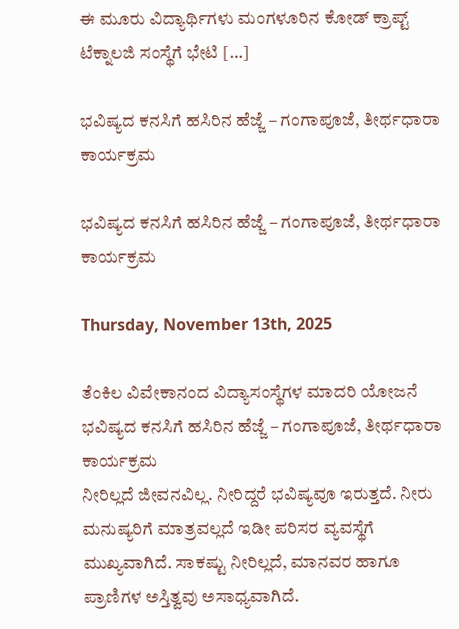ಈ ಮೂರು ವಿದ್ಯಾರ್ಥಿಗಳು ಮಂಗಳೂರಿನ ಕೋಡ್ ಕ್ರಾಪ್ಟ್ ಟೆಕ್ನಾಲಜಿ ಸಂಸ್ಥೆಗೆ ಭೇಟಿ […]

ಭವಿಷ್ಯದ ಕನಸಿಗೆ ಹಸಿರಿನ ಹೆಜ್ಜೆ – ಗಂಗಾಪೂಜೆ, ತೀರ್ಥಧಾರಾ ಕಾರ್ಯಕ್ರಮ

ಭವಿಷ್ಯದ ಕನಸಿಗೆ ಹಸಿರಿನ ಹೆಜ್ಜೆ – ಗಂಗಾಪೂಜೆ, ತೀರ್ಥಧಾರಾ ಕಾರ್ಯಕ್ರಮ

Thursday, November 13th, 2025

ತೆಂಕಿಲ ವಿವೇಕಾನಂದ ವಿದ್ಯಾಸಂಸ್ಥೆಗಳ ಮಾದರಿ ಯೋಜನೆ ಭವಿಷ್ಯದ ಕನಸಿಗೆ ಹಸಿರಿನ ಹೆಜ್ಜೆ – ಗಂಗಾಪೂಜೆ, ತೀರ್ಥಧಾರಾ ಕಾರ್ಯಕ್ರಮ                                                                                ನೀರಿಲ್ಲದೆ ಜೀವನವಿಲ್ಲ. ನೀರಿದ್ದರೆ ಭವಿಷ್ಯವೂ ಇರುತ್ತದೆ. ನೀರು ಮನುಷ್ಯರಿಗೆ ಮಾತ್ರವಲ್ಲದೆ ಇಡೀ ಪರಿಸರ ವ್ಯವಸ್ಥೆಗೆ ಮುಖ್ಯವಾಗಿದೆ. ಸಾಕಷ್ಟು ನೀರಿಲ್ಲದೆ, ಮಾನವರ ಹಾಗೂ ಪ್ರಾಣಿಗಳ ಅಸ್ತಿತ್ವವು ಅಸಾಧ್ಯವಾಗಿದೆ.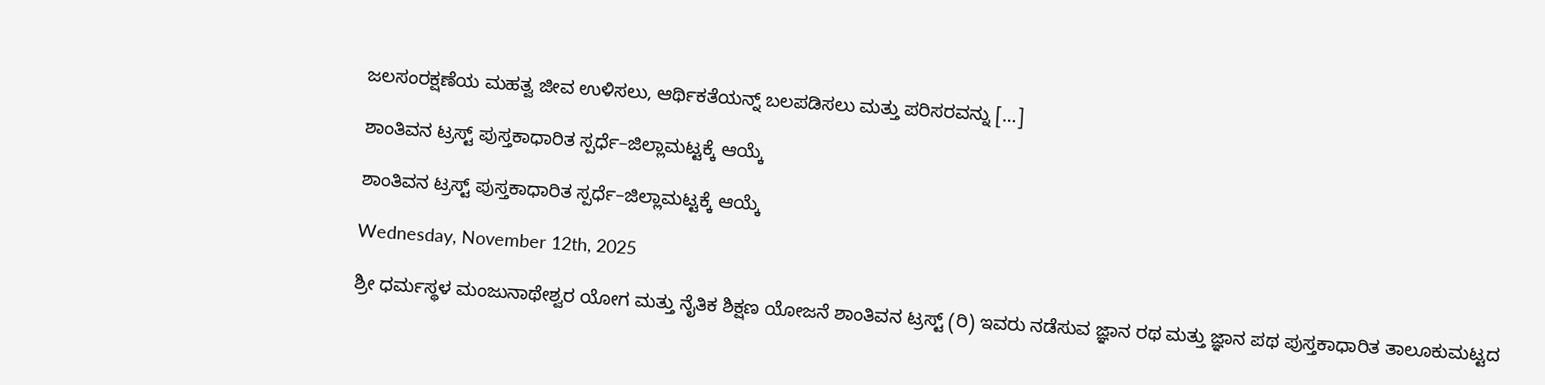ಜಲಸಂರಕ್ಷಣೆಯ ಮಹತ್ವ ಜೀವ ಉಳಿಸಲು, ಆರ್ಥಿಕತೆಯನ್ನ್ ಬಲಪಡಿಸಲು ಮತ್ತು ಪರಿಸರವನ್ನು […]

ಶಾಂತಿವನ ಟ್ರಸ್ಟ್ ಪುಸ್ತಕಾಧಾರಿತ ಸ್ಪರ್ಧೆ–ಜಿಲ್ಲಾಮಟ್ಟಕ್ಕೆ ಆಯ್ಕೆ

ಶಾಂತಿವನ ಟ್ರಸ್ಟ್ ಪುಸ್ತಕಾಧಾರಿತ ಸ್ಪರ್ಧೆ–ಜಿಲ್ಲಾಮಟ್ಟಕ್ಕೆ ಆಯ್ಕೆ

Wednesday, November 12th, 2025

ಶ್ರೀ ಧರ್ಮಸ್ಥಳ ಮಂಜುನಾಥೇಶ್ವರ ಯೋಗ ಮತ್ತು ನೈತಿಕ ಶಿಕ್ಷಣ ಯೋಜನೆ ಶಾಂತಿವನ ಟ್ರಸ್ಟ್ (ರಿ) ಇವರು ನಡೆಸುವ ಜ್ಞಾನ ರಥ ಮತ್ತು ಜ್ಞಾನ ಪಥ ಪುಸ್ತಕಾಧಾರಿತ ತಾಲೂಕುಮಟ್ಟದ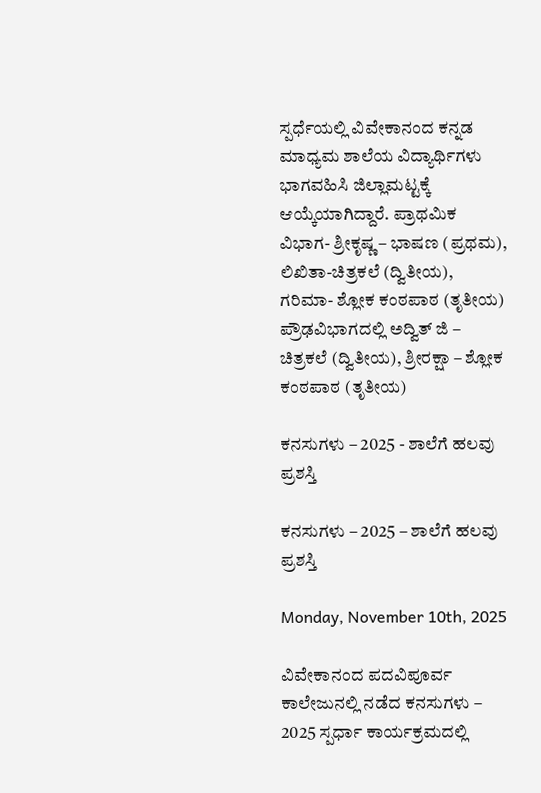ಸ್ಪರ್ಧೆಯಲ್ಲಿ ವಿವೇಕಾನಂದ ಕನ್ನಡ ಮಾಧ್ಯಮ ಶಾಲೆಯ ವಿದ್ಯಾರ್ಥಿಗಳು ಭಾಗವಹಿಸಿ ಜಿಲ್ಲಾಮಟ್ಟಕ್ಕೆ ಆಯ್ಕೆಯಾಗಿದ್ದಾರೆ. ಪ್ರಾಥಮಿಕ ವಿಭಾಗ- ಶ್ರೀಕೃಷ್ಣ – ಭಾಷಣ (ಪ್ರಥಮ), ಲಿಖಿತಾ-ಚಿತ್ರಕಲೆ (ದ್ವಿತೀಯ), ಗರಿಮಾ- ಶ್ಲೋಕ ಕಂಠಪಾಠ (ತೃತೀಯ) ಪ್ರೌಢವಿಭಾಗದಲ್ಲಿ ಅದ್ವಿತ್ ಜಿ – ಚಿತ್ರಕಲೆ (ದ್ವಿತೀಯ), ಶ್ರೀರಕ್ಷಾ – ಶ್ಲೋಕ ಕಂಠಪಾಠ (ತೃತೀಯ)

ಕನಸುಗಳು – 2025 - ಶಾಲೆಗೆ ಹಲವು ಪ್ರಶಸ್ತಿ

ಕನಸುಗಳು – 2025 – ಶಾಲೆಗೆ ಹಲವು ಪ್ರಶಸ್ತಿ

Monday, November 10th, 2025

ವಿವೇಕಾನಂದ ಪದವಿಪೂರ್ವ ಕಾಲೇಜುನಲ್ಲಿ ನಡೆದ ಕನಸುಗಳು – 2025 ಸ್ಪರ್ಧಾ ಕಾರ್ಯಕ್ರಮದಲ್ಲಿ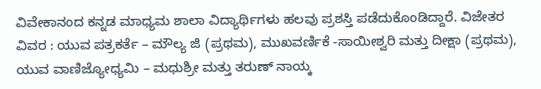ವಿವೇಕಾನಂದ ಕನ್ನಡ ಮಾಧ್ಯಮ ಶಾಲಾ ವಿದ್ಯಾರ್ಥಿಗಳು ಹಲವು ಪ್ರಶಸ್ತಿ ಪಡೆದುಕೊಂಡಿದ್ದಾರೆ. ವಿಜೇತರ ವಿವರ : ಯುವ ಪತ್ರಕರ್ತೆ – ಮೌಲ್ಯ ಜಿ (ಪ್ರಥಮ), ಮುಖವರ್ಣಿಕೆ -ಸಾಯೀಶ್ವರಿ ಮತ್ತು ದೀಕ್ಷಾ (ಪ್ರಥಮ), ಯುವ ವಾಣಿಜ್ಯೋಧ್ಯಮಿ – ಮಧುಶ್ರೀ ಮತ್ತು ತರುಣ್ ನಾಯ್ಕ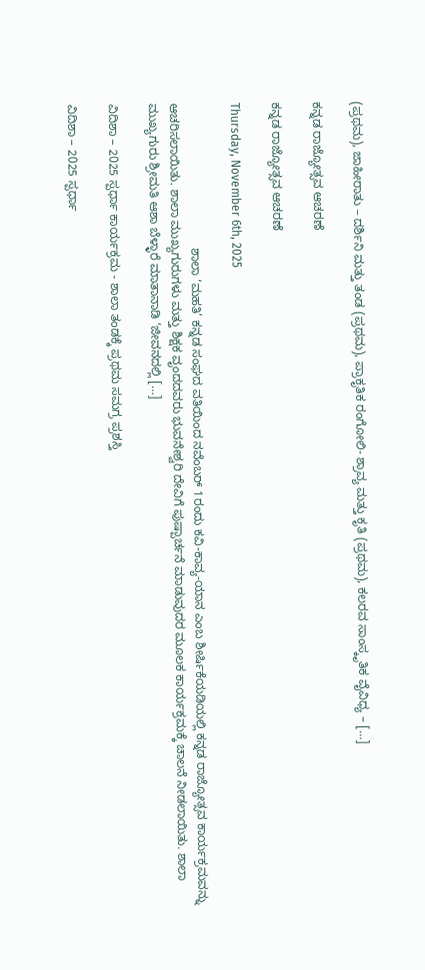(ಪ್ರಥಮ), ಜಾಹೀರಾತು – ದರ್ಶಿನಿ ಮತ್ತು ತಂಡ (ಪ್ರಥಮ), ಪ್ರಾಕೃತಿಕ ರಂಗೋಲಿ- ಶ್ರಾವ್ಯ ಮತ್ತು ಕೃತಿ (ಪ್ರಥಮ), ಕಲರವ ಸಾಂಸ್ಕೃತಿಕ ವೈವಿಧ್ಯ – […]

ಕನ್ನಡ ರಾಜ್ಯೋತ್ಸವ ಆಚರಣೆ

ಕನ್ನಡ ರಾಜ್ಯೋತ್ಸವ ಆಚರಣೆ

Thursday, November 6th, 2025

                                          ಶಾಲಾ ‘ಮಹತಿ’ ಕನ್ನಡ ಸಂಘದ ವತಿಯಿಂದ ನವೆಂಬರ್ 1ರಂದು ಕವಿ-ಕಾವ್ಯ-ಯಾನ ಎಂಬ ಶೀರ್ಷಿಕೆಯಡಿಯಲ್ಲಿ ಕನ್ನಡ ರಾಜ್ಯೋತ್ಸವ ಕಾರ್ಯಕ್ರಮವನ್ನು ಆಚರಿಸಲಾಯಿತು. ಶಾಲಾ ಮುಖ್ಯಗುರುಗಳು ಮತ್ತು ಶಿಕ್ಷಕ ವೃಂದದವರು ಭುವನೇಶ್ವರಿ ದೇವಿಗೆ ಪುಷ್ಪಾರ್ಚನೆ ಮಾಡುವುದರ ಮೂಲಕ ಕಾರ್ಯಕ್ರಮಕ್ಕೆ ಚಾಲನೆ ನೀಡಲಾಯಿತು. ಶಾಲಾ ಮುಖ್ಯಗುರು ಶ್ರೀಮತಿ ಆಶಾ ಬೆಳ್ಳಾರೆ ಮಾತಾನಾಡಿ ‘ಜೀವನದಲ್ಲಿ […]

ವಿದಿಶಾ – 2025 ಸ್ಪರ್ಧಾ ಕಾರ್ಯಕ್ರಮ - ಶಾಲಾ ತಂಡಕ್ಕೆ ಪ್ರಥಮ ಸಮಗ್ರ ಪ್ರಶಸ್ತಿ

ವಿದಿಶಾ – 2025 ಸ್ಪರ್ಧಾ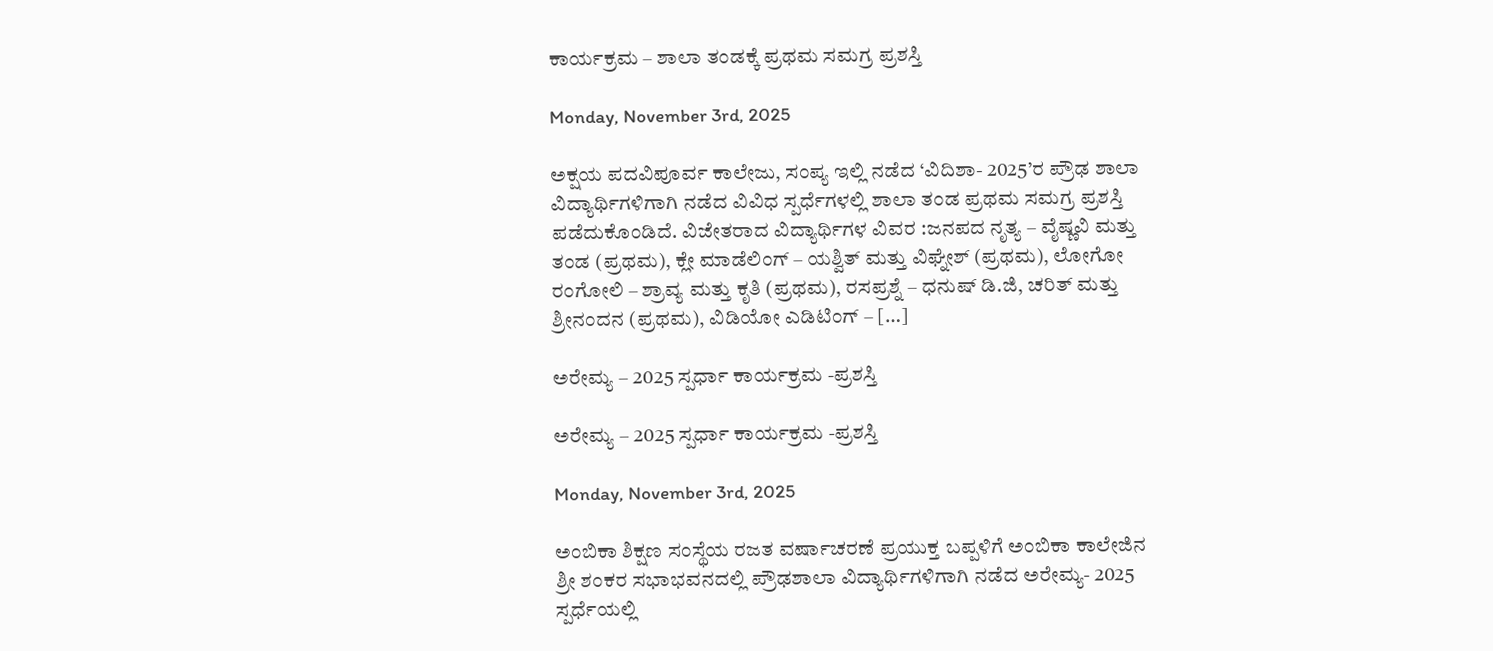ಕಾರ್ಯಕ್ರಮ – ಶಾಲಾ ತಂಡಕ್ಕೆ ಪ್ರಥಮ ಸಮಗ್ರ ಪ್ರಶಸ್ತಿ

Monday, November 3rd, 2025

ಅಕ್ಷಯ ಪದವಿಪೂರ್ವ ಕಾಲೇಜು, ಸಂಪ್ಯ ಇಲ್ಲಿ ನಡೆದ ‘ವಿದಿಶಾ- 2025’ರ ಪ್ರೌಢ ಶಾಲಾ ವಿದ್ಯಾರ್ಥಿಗಳಿಗಾಗಿ ನಡೆದ ವಿವಿಧ ಸ್ಪರ್ಧೆಗಳಲ್ಲಿ ಶಾಲಾ ತಂಡ ಪ್ರಥಮ ಸಮಗ್ರ ಪ್ರಶಸ್ತಿ ಪಡೆದುಕೊಂಡಿದೆ. ವಿಜೇತರಾದ ವಿದ್ಯಾರ್ಥಿಗಳ ವಿವರ :ಜನಪದ ನೃತ್ಯ – ವೈಷ್ಣವಿ ಮತ್ತು ತಂಡ (ಪ್ರಥಮ), ಕ್ಲೇ ಮಾಡೆಲಿಂಗ್ – ಯಶ್ವಿತ್ ಮತ್ತು ವಿಘ್ನೇಶ್ (ಪ್ರಥಮ), ಲೋಗೋ ರಂಗೋಲಿ – ಶ್ರಾವ್ಯ ಮತ್ತು ಕೃತಿ (ಪ್ರಥಮ), ರಸಪ್ರಶ್ನೆ – ಧನುಷ್ ಡಿ.ಜಿ, ಚರಿತ್ ಮತ್ತು ಶ್ರೀನಂದನ (ಪ್ರಥಮ), ವಿಡಿಯೋ ಎಡಿಟಿಂಗ್ – […]

ಅರೇಮ್ಯ – 2025 ಸ್ಪರ್ಧಾ ಕಾರ್ಯಕ್ರಮ -ಪ್ರಶಸ್ತಿ

ಅರೇಮ್ಯ – 2025 ಸ್ಪರ್ಧಾ ಕಾರ್ಯಕ್ರಮ -ಪ್ರಶಸ್ತಿ

Monday, November 3rd, 2025

ಅಂಬಿಕಾ ಶಿಕ್ಷಣ ಸಂಸ್ಥೆಯ ರಜತ ವರ್ಷಾಚರಣೆ ಪ್ರಯುಕ್ತ ಬಪ್ಪಳಿಗೆ ಅಂಬಿಕಾ ಕಾಲೇಜಿನ ಶ್ರೀ ಶಂಕರ ಸಭಾಭವನದಲ್ಲಿ ಪ್ರೌಢಶಾಲಾ ವಿದ್ಯಾರ್ಥಿಗಳಿಗಾಗಿ ನಡೆದ ಅರೇಮ್ಯ- 2025 ಸ್ಪರ್ಧೆಯಲ್ಲಿ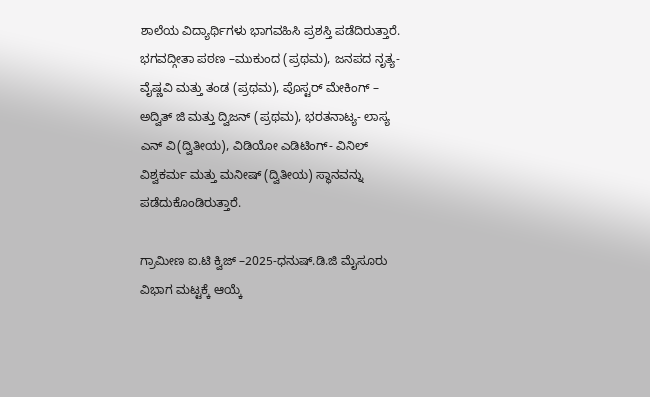ಶಾಲೆಯ ವಿದ್ಯಾರ್ಥಿಗಳು ಭಾಗವಹಿಸಿ ಪ್ರಶಸ್ತಿ ಪಡೆದಿರುತ್ತಾರೆ. ಭಗವದ್ಗೀತಾ ಪಠಣ –ಮುಕುಂದ (ಪ್ರಥಮ), ಜನಪದ ನೃತ್ಯ- ವೈಷ್ಣವಿ ಮತ್ತು ತಂಡ (ಪ್ರಥಮ), ಪೊಸ್ಟರ್ ಮೇಕಿಂಗ್ – ಅದ್ವಿತ್ ಜಿ ಮತ್ತು ದ್ವಿಜನ್ (ಪ್ರಥಮ), ಭರತನಾಟ್ಯ- ಲಾಸ್ಯ ಎನ್ ವಿ(ದ್ವಿತೀಯ), ವಿಡಿಯೋ ಎಡಿಟಿಂಗ್- ವಿನಿಲ್ ವಿಶ್ವಕರ್ಮ ಮತ್ತು ಮನೀಷ್ (ದ್ವಿತೀಯ) ಸ್ಥಾನವನ್ನು ಪಡೆದುಕೊಂಡಿರುತ್ತಾರೆ.

ಗ್ರಾಮೀಣ ಐ.ಟಿ ಕ್ವಿಜ್ –2025-ಧನುಷ್.ಡಿ.ಜಿ ಮೈಸೂರು ವಿಭಾಗ ಮಟ್ಟಕ್ಕೆ ಆಯ್ಕೆ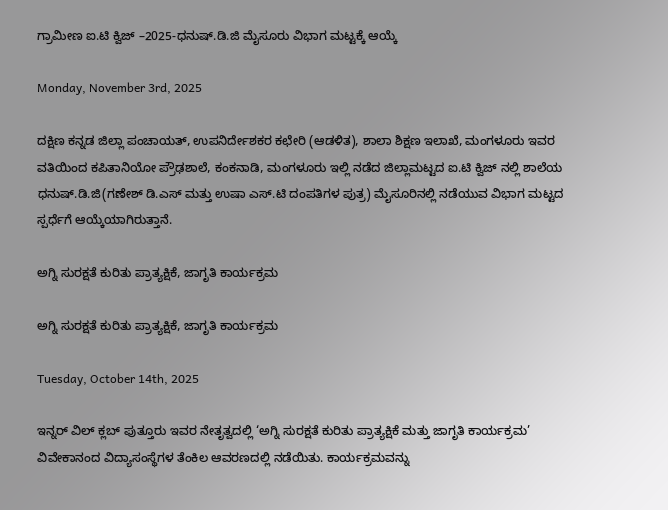ಗ್ರಾಮೀಣ ಐ.ಟಿ ಕ್ವಿಜ್ –2025-ಧನುಷ್.ಡಿ.ಜಿ ಮೈಸೂರು ವಿಭಾಗ ಮಟ್ಟಕ್ಕೆ ಆಯ್ಕೆ

Monday, November 3rd, 2025

ದಕ್ಷಿಣ ಕನ್ನಡ ಜಿಲ್ಲಾ ಪಂಚಾಯತ್, ಉಪನಿರ್ದೇಶಕರ ಕಛೇರಿ (ಆಡಳಿತ), ಶಾಲಾ ಶಿಕ್ಷಣ ಇಲಾಖೆ, ಮಂಗಳೂರು ಇವರ ವತಿಯಿಂದ ಕಪಿತಾನಿಯೋ ಪ್ರೌಢಶಾಲೆ, ಕಂಕನಾಡಿ, ಮಂಗಳೂರು ಇಲ್ಲಿ ನಡೆದ ಜಿಲ್ಲಾಮಟ್ಟದ ಐ.ಟಿ ಕ್ವಿಜ್ ನಲ್ಲಿ ಶಾಲೆಯ ಧನುಷ್.ಡಿ.ಜಿ(ಗಣೇಶ್ ಡಿ.ಎಸ್ ಮತ್ತು ಉಷಾ ಎಸ್.ಟಿ ದಂಪತಿಗಳ ಪುತ್ರ) ಮೈಸೂರಿನಲ್ಲಿ ನಡೆಯುವ ವಿಭಾಗ ಮಟ್ಟದ ಸ್ಪರ್ಧೆಗೆ ಆಯ್ಕೆಯಾಗಿರುತ್ತಾನೆ.

ಅಗ್ನಿ ಸುರಕ್ಷತೆ ಕುರಿತು ಪ್ರಾತ್ಯಕ್ಷಿಕೆ, ಜಾಗೃತಿ ಕಾರ್ಯಕ್ರಮ

ಅಗ್ನಿ ಸುರಕ್ಷತೆ ಕುರಿತು ಪ್ರಾತ್ಯಕ್ಷಿಕೆ, ಜಾಗೃತಿ ಕಾರ್ಯಕ್ರಮ

Tuesday, October 14th, 2025

ಇನ್ನರ್ ವಿಲ್ ಕ್ಲಬ್ ಪುತ್ತೂರು ಇವರ ನೇತೃತ್ವದಲ್ಲಿ ‘ಅಗ್ನಿ ಸುರಕ್ಷತೆ ಕುರಿತು ಪ್ರಾತ್ಯಕ್ಷಿಕೆ ಮತ್ತು ಜಾಗೃತಿ ಕಾರ್ಯಕ್ರಮ’ ವಿವೇಕಾನಂದ ವಿದ್ಯಾಸಂಸ್ಥೆಗಳ ತೆಂಕಿಲ ಆವರಣದಲ್ಲಿ ನಡೆಯಿತು. ಕಾರ್ಯಕ್ರಮವನ್ನು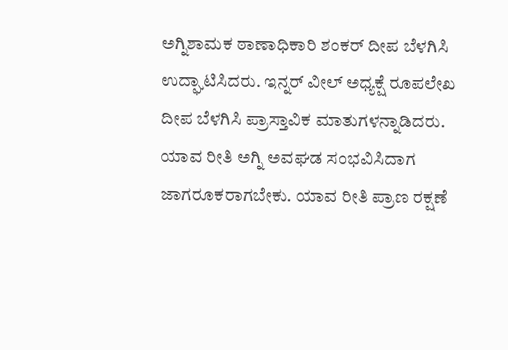ಅಗ್ನಿಶಾಮಕ ಠಾಣಾಧಿಕಾರಿ ಶಂಕರ್ ದೀಪ ಬೆಳಗಿಸಿ ಉದ್ಘಾಟಿಸಿದರು. ಇನ್ನರ್ ವೀಲ್ ಅಧ್ಯಕ್ಷೆ ರೂಪಲೇಖ ದೀಪ ಬೆಳಗಿಸಿ ಪ್ರಾಸ್ತಾವಿಕ ಮಾತುಗಳನ್ನಾಡಿದರು. ಯಾವ ರೀತಿ ಅಗ್ನಿ ಅವಘಡ ಸಂಭವಿಸಿದಾಗ ಜಾಗರೂಕರಾಗಬೇಕು. ಯಾವ ರೀತಿ ಪ್ರಾಣ ರಕ್ಷಣೆ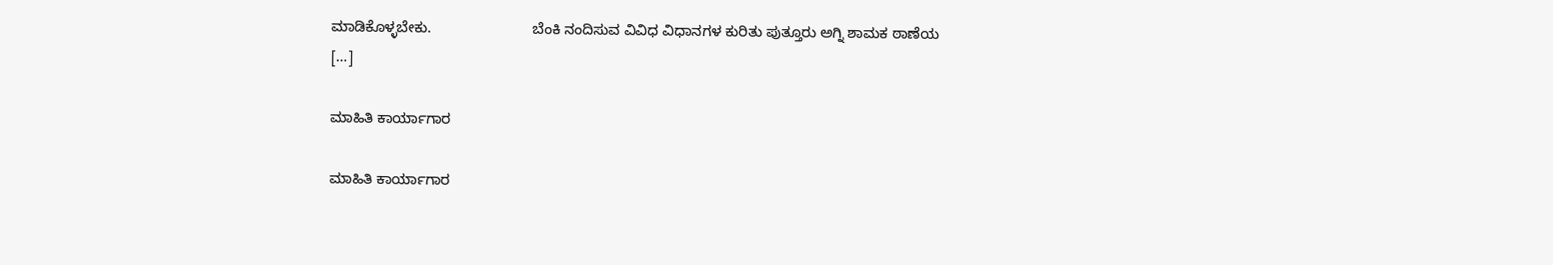ಮಾಡಿಕೊಳ್ಳಬೇಕು.                         ಬೆಂಕಿ ನಂದಿಸುವ ವಿವಿಧ ವಿಧಾನಗಳ ಕುರಿತು ಪುತ್ತೂರು ಅಗ್ನಿ ಶಾಮಕ ಠಾಣೆಯ […]

ಮಾಹಿತಿ ಕಾರ್ಯಾಗಾರ

ಮಾಹಿತಿ ಕಾರ್ಯಾಗಾರ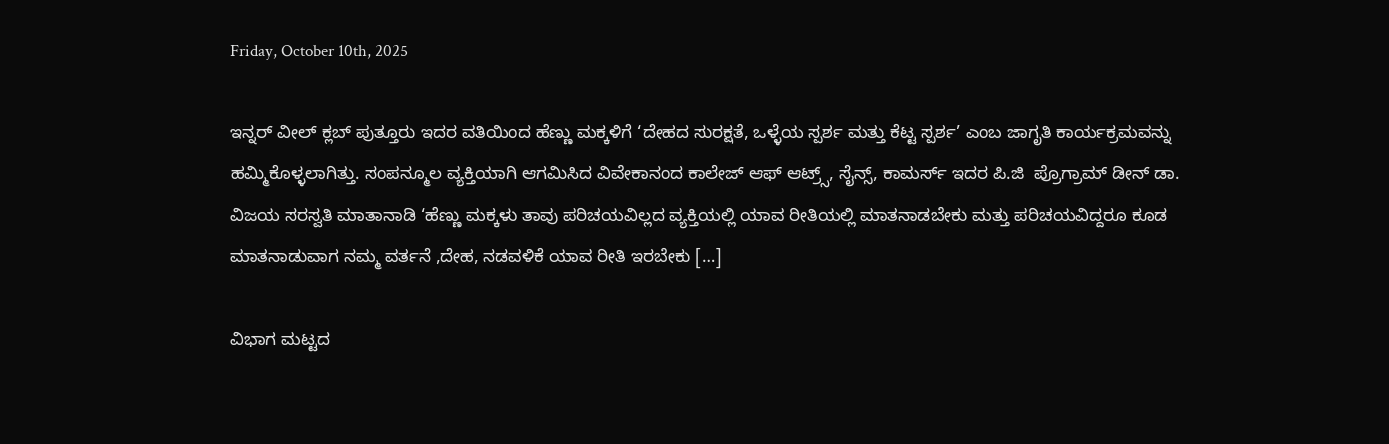Friday, October 10th, 2025

ಇನ್ನರ್ ವೀಲ್ ಕ್ಲಬ್ ಪುತ್ತೂರು ಇದರ ವತಿಯಿಂದ ಹೆಣ್ಣು ಮಕ್ಕಳಿಗೆ ‘ದೇಹದ ಸುರಕ್ಷತೆ, ಒಳ್ಳೆಯ ಸ್ಪರ್ಶ ಮತ್ತು ಕೆಟ್ಟ ಸ್ಪರ್ಶ’ ಎಂಬ ಜಾಗೃತಿ ಕಾರ್ಯಕ್ರಮವನ್ನು ಹಮ್ಮಿಕೊಳ್ಳಲಾಗಿತ್ತು. ಸಂಪನ್ಮೂಲ ವ್ಯಕ್ತಿಯಾಗಿ ಆಗಮಿಸಿದ ವಿವೇಕಾನಂದ ಕಾಲೇಜ್ ಆಫ್ ಆಟ್ರ್ಸ್, ಸೈನ್ಸ್, ಕಾಮರ್ಸ್ ಇದರ ಪಿ.ಜಿ  ಪ್ರೊಗ್ರಾಮ್ ಡೀನ್ ಡಾ. ವಿಜಯ ಸರಸ್ವತಿ ಮಾತಾನಾಡಿ ‘ಹೆಣ್ಣು ಮಕ್ಕಳು ತಾವು ಪರಿಚಯವಿಲ್ಲದ ವ್ಯಕ್ತಿಯಲ್ಲಿ ಯಾವ ರೀತಿಯಲ್ಲಿ ಮಾತನಾಡಬೇಕು ಮತ್ತು ಪರಿಚಯವಿದ್ದರೂ ಕೂಡ ಮಾತನಾಡುವಾಗ ನಮ್ಮ ವರ್ತನೆ ,ದೇಹ, ನಡವಳಿಕೆ ಯಾವ ರೀತಿ ಇರಬೇಕು […]

ವಿಭಾಗ ಮಟ್ಟದ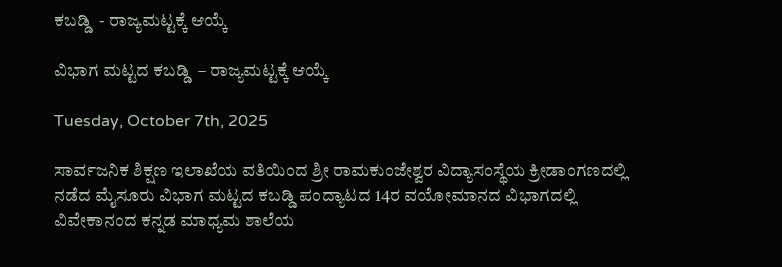ಕಬಡ್ಡಿ  - ರಾಜ್ಯಮಟ್ಟಕ್ಕೆ ಆಯ್ಕೆ

ವಿಭಾಗ ಮಟ್ಟದ ಕಬಡ್ಡಿ  – ರಾಜ್ಯಮಟ್ಟಕ್ಕೆ ಆಯ್ಕೆ

Tuesday, October 7th, 2025

ಸಾರ್ವಜನಿಕ ಶಿಕ್ಷಣ ಇಲಾಖೆಯ ವತಿಯಿಂದ ಶ್ರೀ ರಾಮಕುಂಜೇಶ್ವರ ವಿದ್ಯಾಸಂಸ್ಥೆಯ ಕ್ರೀಡಾಂಗಣದಲ್ಲಿ ನಡೆದ ಮೈಸೂರು ವಿಭಾಗ ಮಟ್ಟದ ಕಬಡ್ಡಿ ಪಂದ್ಯಾಟದ 14ರ ವಯೋಮಾನದ ವಿಭಾಗದಲ್ಲಿ ವಿವೇಕಾನಂದ ಕನ್ನಡ ಮಾಧ್ಯಮ ಶಾಲೆಯ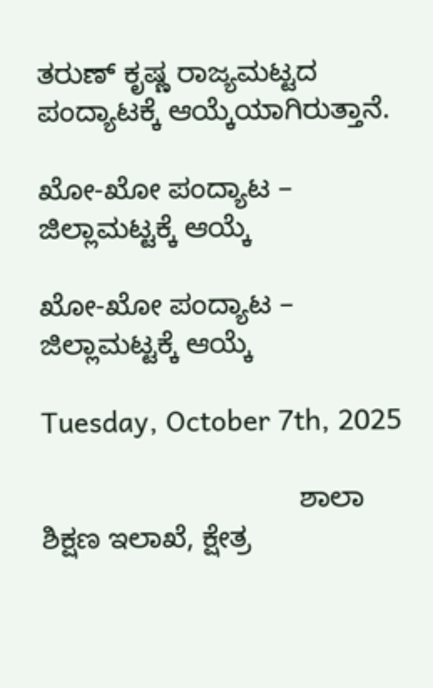ತರುಣ್ ಕೃಷ್ಣ ರಾಜ್ಯಮಟ್ಟದ ಪಂದ್ಯಾಟಕ್ಕೆ ಆಯ್ಕೆಯಾಗಿರುತ್ತಾನೆ.

ಖೋ-ಖೋ ಪಂದ್ಯಾಟ –  ಜಿಲ್ಲಾಮಟ್ಟಕ್ಕೆ ಆಯ್ಕೆ

ಖೋ-ಖೋ ಪಂದ್ಯಾಟ – ಜಿಲ್ಲಾಮಟ್ಟಕ್ಕೆ ಆಯ್ಕೆ

Tuesday, October 7th, 2025

                                ಶಾಲಾ ಶಿಕ್ಷಣ ಇಲಾಖೆ, ಕ್ಷೇತ್ರ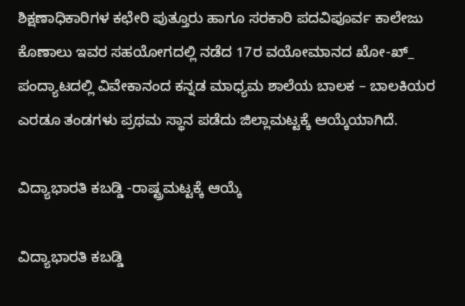ಶಿಕ್ಷಣಾಧಿಕಾರಿಗಳ ಕಛೇರಿ ಪುತ್ತೂರು ಹಾಗೂ ಸರಕಾರಿ ಪದವಿಪೂರ್ವ ಕಾಲೇಜು ಕೊಣಾಲು ಇವರ ಸಹಯೋಗದಲ್ಲಿ ನಡೆದ 17ರ ವಯೋಮಾನದ ಖೋ-ಖ್_ ಪಂದ್ಯಾಟದಲ್ಲಿ ವಿವೇಕಾನಂದ ಕನ್ನಡ ಮಾಧ್ಯಮ ಶಾಲೆಯ ಬಾಲಕ – ಬಾಲಕಿಯರ ಎರಡೂ ತಂಡಗಳು ಪ್ರಥಮ ಸ್ಥಾನ ಪಡೆದು ಜಿಲ್ಲಾಮಟ್ಟಕ್ಕೆ ಆಯ್ಕೆಯಾಗಿದೆ.

ವಿದ್ಯಾಭಾರತಿ ಕಬಡ್ಡಿ -ರಾಷ್ಟ್ರಮಟ್ಟಕ್ಕೆ ಆಯ್ಕೆ

ವಿದ್ಯಾಭಾರತಿ ಕಬಡ್ಡಿ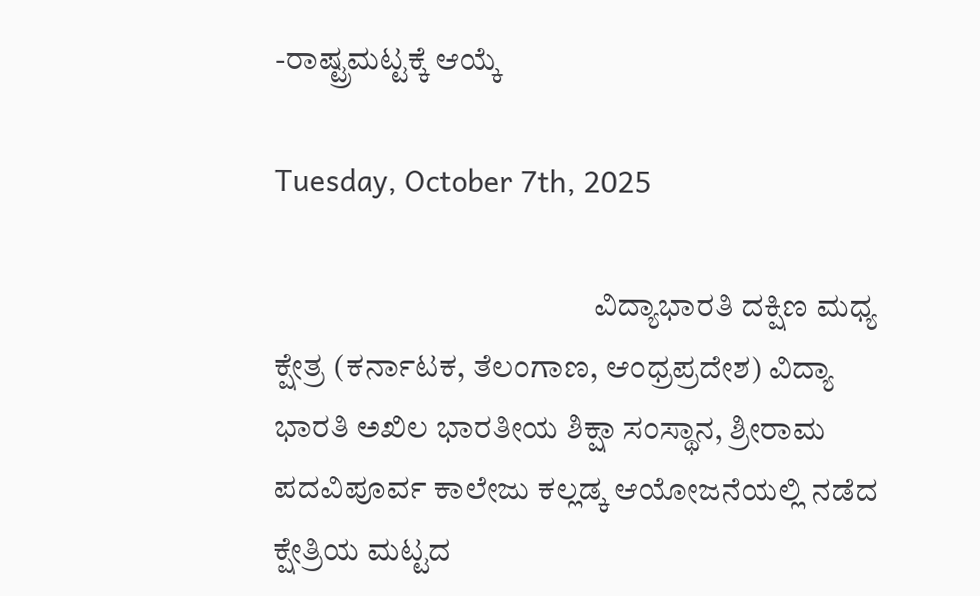-ರಾಷ್ಟ್ರಮಟ್ಟಕ್ಕೆ ಆಯ್ಕೆ

Tuesday, October 7th, 2025

                                                  ವಿದ್ಯಾಭಾರತಿ ದಕ್ಷಿಣ ಮಧ್ಯ ಕ್ಷೇತ್ರ (ಕರ್ನಾಟಕ, ತೆಲಂಗಾಣ, ಆಂಧ್ರಪ್ರದೇಶ) ವಿದ್ಯಾ ಭಾರತಿ ಅಖಿಲ ಭಾರತೀಯ ಶಿಕ್ಷಾ ಸಂಸ್ಥಾನ, ಶ್ರೀರಾಮ ಪದವಿಪೂರ್ವ ಕಾಲೇಜು ಕಲ್ಲಡ್ಕ ಆಯೋಜನೆಯಲ್ಲಿ ನಡೆದ ಕ್ಷೇತ್ರಿಯ ಮಟ್ಟದ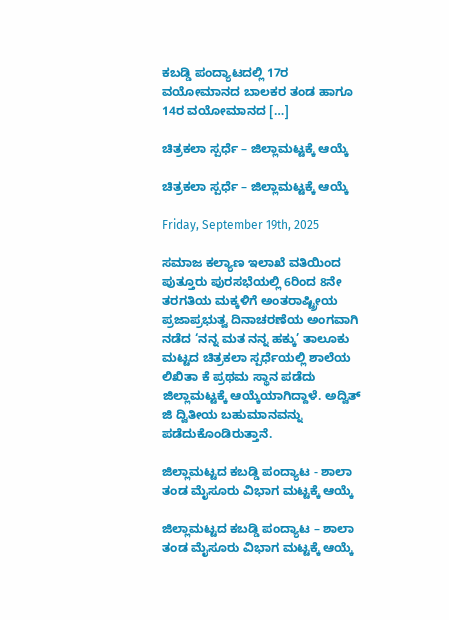ಕಬಡ್ಡಿ ಪಂದ್ಯಾಟದಲ್ಲಿ 17ರ ವಯೋಮಾನದ ಬಾಲಕರ ತಂಡ ಹಾಗೂ 14ರ ವಯೋಮಾನದ […]

ಚಿತ್ರಕಲಾ ಸ್ಪರ್ಧೆ – ಜಿಲ್ಲಾಮಟ್ಟಕ್ಕೆ ಆಯ್ಕೆ

ಚಿತ್ರಕಲಾ ಸ್ಪರ್ಧೆ – ಜಿಲ್ಲಾಮಟ್ಟಕ್ಕೆ ಆಯ್ಕೆ

Friday, September 19th, 2025

ಸಮಾಜ ಕಲ್ಯಾಣ ಇಲಾಖೆ ವತಿಯಿಂದ ಪುತ್ತೂರು ಪುರಸಭೆಯಲ್ಲಿ 6ರಿಂದ 8ನೇ ತರಗತಿಯ ಮಕ್ಕಳಿಗೆ ಅಂತರಾಷ್ಟ್ರೀಯ ಪ್ರಜಾಪ್ರಭುತ್ವ ದಿನಾಚರಣೆಯ ಅಂಗವಾಗಿ ನಡೆದ ‘ನನ್ನ ಮತ ನನ್ನ ಹಕ್ಕು’ ತಾಲೂಕು ಮಟ್ಟದ ಚಿತ್ರಕಲಾ ಸ್ಪರ್ಧೆಯಲ್ಲಿ ಶಾಲೆಯ ಲಿಖಿತಾ ಕೆ ಪ್ರಥಮ ಸ್ಥಾನ ಪಡೆದು ಜಿಲ್ಲಾಮಟ್ಟಕ್ಕೆ ಆಯ್ಕೆಯಾಗಿದ್ದಾಳೆ. ಅದ್ವಿತ್ ಜಿ ದ್ವಿತೀಯ ಬಹುಮಾನವನ್ನು ಪಡೆದುಕೊಂಡಿರುತ್ತಾನೆ.

ಜಿಲ್ಲಾಮಟ್ಟದ ಕಬಡ್ಡಿ ಪಂದ್ಯಾಟ - ಶಾಲಾ ತಂಡ ಮೈಸೂರು ವಿಭಾಗ ಮಟ್ಟಕ್ಕೆ ಆಯ್ಕೆ

ಜಿಲ್ಲಾಮಟ್ಟದ ಕಬಡ್ಡಿ ಪಂದ್ಯಾಟ – ಶಾಲಾ ತಂಡ ಮೈಸೂರು ವಿಭಾಗ ಮಟ್ಟಕ್ಕೆ ಆಯ್ಕೆ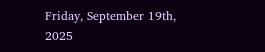Friday, September 19th, 2025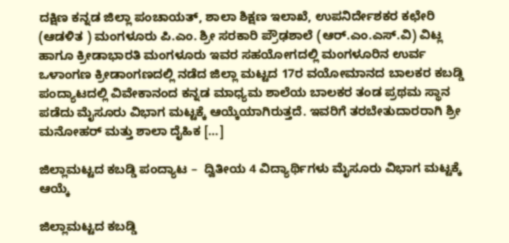ದಕ್ಷಿಣ ಕನ್ನಡ ಜಿಲ್ಲಾ ಪಂಚಾಯತ್, ಶಾಲಾ ಶಿಕ್ಷಣ ಇಲಾಖೆ, ಉಪನಿರ್ದೇಶಕರ ಕಛೇರಿ (ಆಡಳಿತ ) ಮಂಗಳೂರು ಪಿ.ಎಂ. ಶ್ರೀ ಸರಕಾರಿ ಪ್ರೌಢಶಾಲೆ (ಆರ್.ಎಂ.ಎಸ್.ವಿ) ವಿಟ್ಲ ಹಾಗೂ ಕ್ರೀಡಾಭಾರತಿ ಮಂಗಳೂರು ಇವರ ಸಹಯೋಗದಲ್ಲಿ ಮಂಗಳೂರಿನ ಉರ್ವ ಒಳಾಂಗಣ ಕ್ರೀಡಾಂಗಣದಲ್ಲಿ ನಡೆದ ಜಿಲ್ಲಾ ಮಟ್ಟದ 17ರ ವಯೋಮಾನದ ಬಾಲಕರ ಕಬಡ್ಡಿ ಪಂದ್ಯಾಟದಲ್ಲಿ ವಿವೇಕಾನಂದ ಕನ್ನಡ ಮಾಧ್ಯಮ ಶಾಲೆಯ ಬಾಲಕರ ತಂಡ ಪ್ರಥಮ ಸ್ಥಾನ ಪಡೆದು ಮೈಸೂರು ವಿಭಾಗ ಮಟ್ಟಕ್ಕೆ ಆಯ್ಕೆಯಾಗಿರುತ್ತದೆ. ಇವರಿಗೆ ತರಬೇತುದಾರರಾಗಿ ಶ್ರೀ ಮನೋಹರ್ ಮತ್ತು ಶಾಲಾ ದೈಹಿಕ […]

ಜಿಲ್ಲಾಮಟ್ಟದ ಕಬಡ್ಡಿ ಪಂದ್ಯಾಟ –  ದ್ವಿತೀಯ 4 ವಿದ್ಯಾರ್ಥಿಗಳು ಮೈಸೂರು ವಿಭಾಗ ಮಟ್ಟಕ್ಕೆ ಆಯ್ಕೆ

ಜಿಲ್ಲಾಮಟ್ಟದ ಕಬಡ್ಡಿ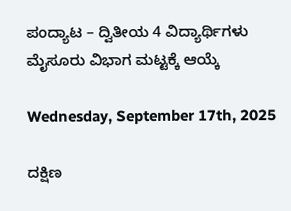ಪಂದ್ಯಾಟ – ದ್ವಿತೀಯ 4 ವಿದ್ಯಾರ್ಥಿಗಳು ಮೈಸೂರು ವಿಭಾಗ ಮಟ್ಟಕ್ಕೆ ಆಯ್ಕೆ

Wednesday, September 17th, 2025

ದಕ್ಷಿಣ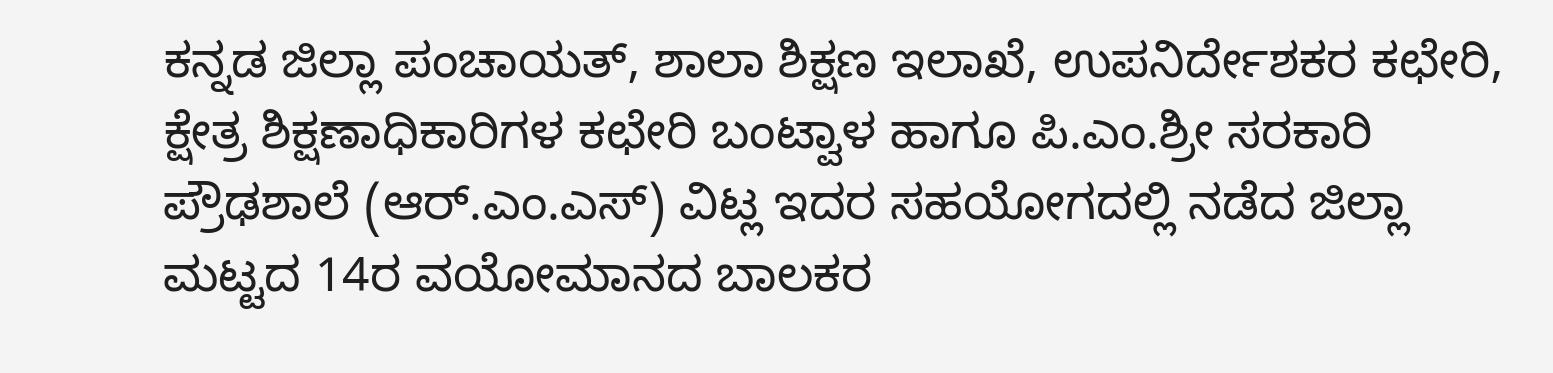ಕನ್ನಡ ಜಿಲ್ಲಾ ಪಂಚಾಯತ್, ಶಾಲಾ ಶಿಕ್ಷಣ ಇಲಾಖೆ, ಉಪನಿರ್ದೇಶಕರ ಕಛೇರಿ, ಕ್ಷೇತ್ರ ಶಿಕ್ಷಣಾಧಿಕಾರಿಗಳ ಕಛೇರಿ ಬಂಟ್ವಾಳ ಹಾಗೂ ಪಿ.ಎಂ.ಶ್ರೀ ಸರಕಾರಿ ಪ್ರೌಢಶಾಲೆ (ಆರ್.ಎಂ.ಎಸ್) ವಿಟ್ಲ ಇದರ ಸಹಯೋಗದಲ್ಲಿ ನಡೆದ ಜಿಲ್ಲಾ ಮಟ್ಟದ 14ರ ವಯೋಮಾನದ ಬಾಲಕರ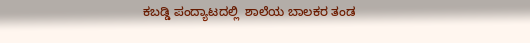ಕಬಡ್ಡಿ ಪಂದ್ಯಾಟದಲ್ಲಿ  ಶಾಲೆಯ ಬಾಲಕರ ತಂಡ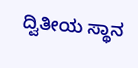ದ್ವಿತೀಯ ಸ್ಥಾನ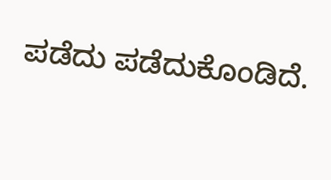ಪಡೆದು ಪಡೆದುಕೊಂಡಿದೆ.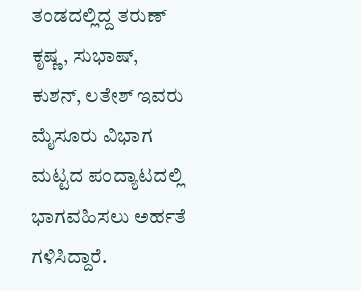ತಂಡದಲ್ಲಿದ್ದ ತರುಣ್ ಕೃಷ್ಣ, ಸುಭಾಷ್, ಕುಶನ್, ಲತೇಶ್ ಇವರು ಮೈಸೂರು ವಿಭಾಗ ಮಟ್ಟದ ಪಂದ್ಯಾಟದಲ್ಲಿ ಭಾಗವಹಿಸಲು ಅರ್ಹತೆ ಗಳಿಸಿದ್ದಾರೆ.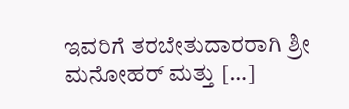ಇವರಿಗೆ ತರಬೇತುದಾರರಾಗಿ ಶ್ರೀ ಮನೋಹರ್ ಮತ್ತು […]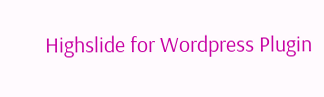Highslide for Wordpress Plugin